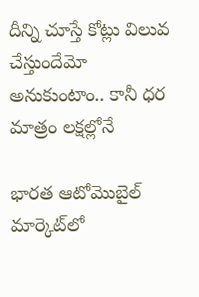దీన్ని చూస్తే కోట్లు విలువ చేస్తుందేమో అనుకుంటాం.. కానీ ధర మాత్రం లక్షల్లోనే

భారత ఆటోమొబైల్ మార్కెట్‌లో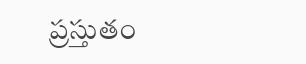ప్రస్తుతం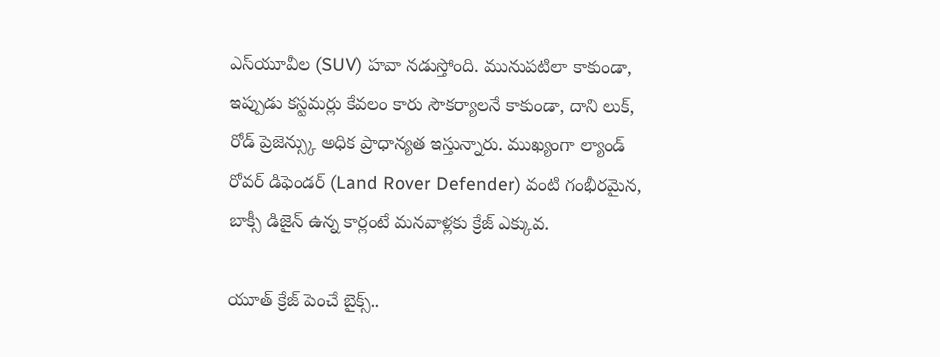ఎస్‌యూవీల (SUV) హవా నడుస్తోంది. మునుపటిలా కాకుండా, ఇప్పుడు కస్టమర్లు కేవలం కారు సౌకర్యాలనే కాకుండా, దాని లుక్, రోడ్ ప్రెజెన్స్కు అధిక ప్రాధాన్యత ఇస్తున్నారు. ముఖ్యంగా ల్యాండ్ రోవర్ డిఫెండర్ (Land Rover Defender) వంటి గంభీరమైన, బాక్సీ డిజైన్ ఉన్న కార్లంటే మనవాళ్లకు క్రేజ్ ఎక్కువ.

యూత్ క్రేజ్ పెంచే బైక్స్..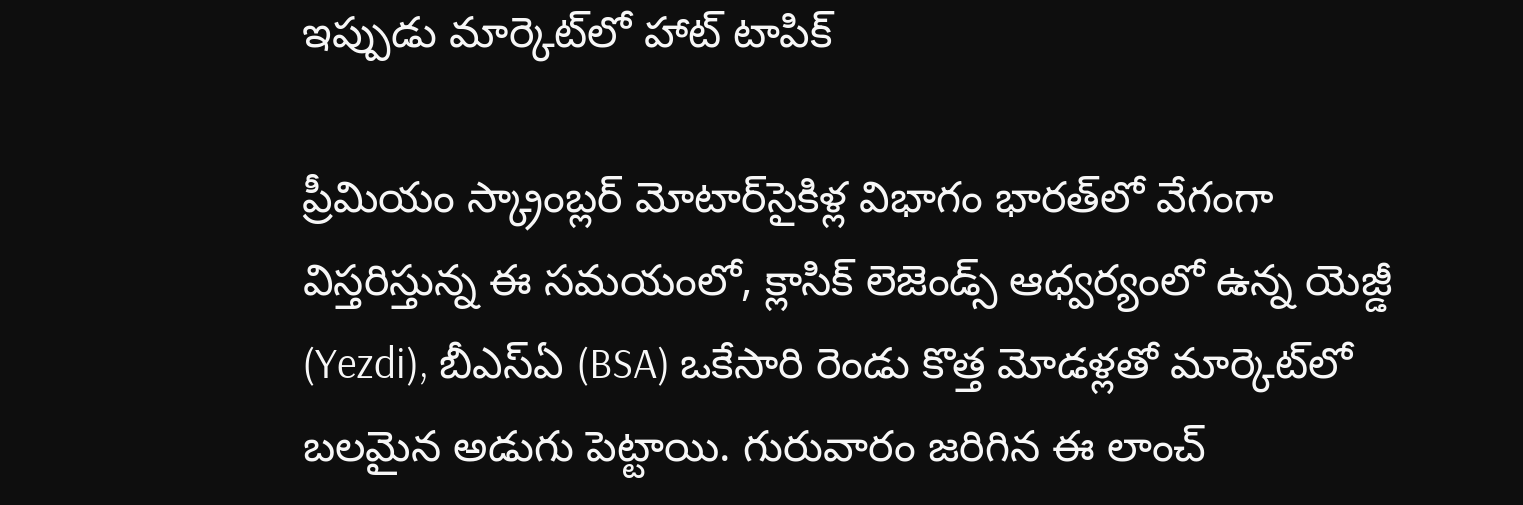ఇప్పుడు మార్కెట్‌లో హాట్ టాపిక్

ప్రీమియం స్క్రాంబ్లర్ మోటార్‌సైకిళ్ల విభాగం భారత్‌లో వేగంగా విస్తరిస్తున్న ఈ సమయంలో, క్లాసిక్ లెజెండ్స్ ఆధ్వర్యంలో ఉన్న యెజ్డీ (Yezdi), బీఎస్ఏ (BSA) ఒకేసారి రెండు కొత్త మోడళ్లతో మార్కెట్‌లో బలమైన అడుగు పెట్టాయి. గురువారం జరిగిన ఈ లాంచ్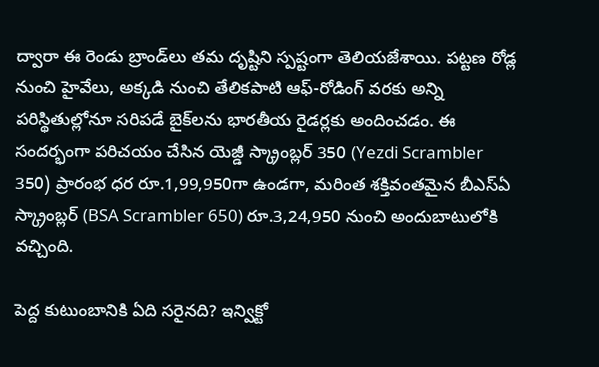ద్వారా ఈ రెండు బ్రాండ్‌లు తమ దృష్టిని స్పష్టంగా తెలియజేశాయి. పట్టణ రోడ్ల నుంచి హైవేలు, అక్కడి నుంచి తేలికపాటి ఆఫ్‌-రోడింగ్ వరకు అన్ని పరిస్థితుల్లోనూ సరిపడే బైక్‌లను భారతీయ రైడర్లకు అందించడం. ఈ సందర్భంగా పరిచయం చేసిన యెజ్డీ స్క్రాంబ్లర్ 350 (Yezdi Scrambler 350) ప్రారంభ ధర రూ.1,99,950గా ఉండగా, మరింత శక్తివంతమైన బీఎస్ఏ స్క్రాంబ్లర్ (BSA Scrambler 650) రూ.3,24,950 నుంచి అందుబాటులోకి వచ్చింది.

పెద్ద కుటుంబానికి ఏది సరైనది? ఇన్విక్టో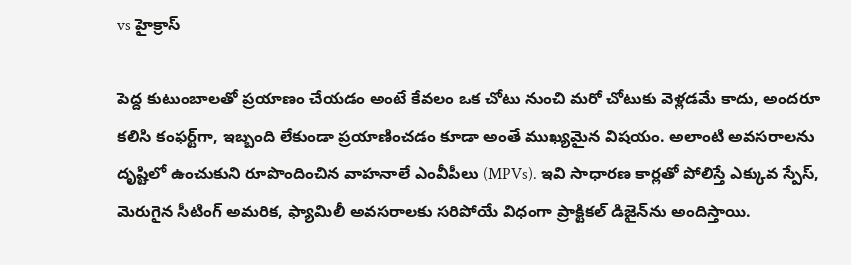vs హైక్రాస్

పెద్ద కుటుంబాలతో ప్రయాణం చేయడం అంటే కేవలం ఒక చోటు నుంచి మరో చోటుకు వెళ్లడమే కాదు, అందరూ కలిసి కంఫర్ట్‌గా, ఇబ్బంది లేకుండా ప్రయాణించడం కూడా అంతే ముఖ్యమైన విషయం. అలాంటి అవసరాలను దృష్టిలో ఉంచుకుని రూపొందించిన వాహనాలే ఎంవీపీలు (MPVs). ఇవి సాధారణ కార్లతో పోలిస్తే ఎక్కువ స్పేస్, మెరుగైన సీటింగ్ అమరిక, ఫ్యామిలీ అవసరాలకు సరిపోయే విధంగా ప్రాక్టికల్ డిజైన్‌ను అందిస్తాయి.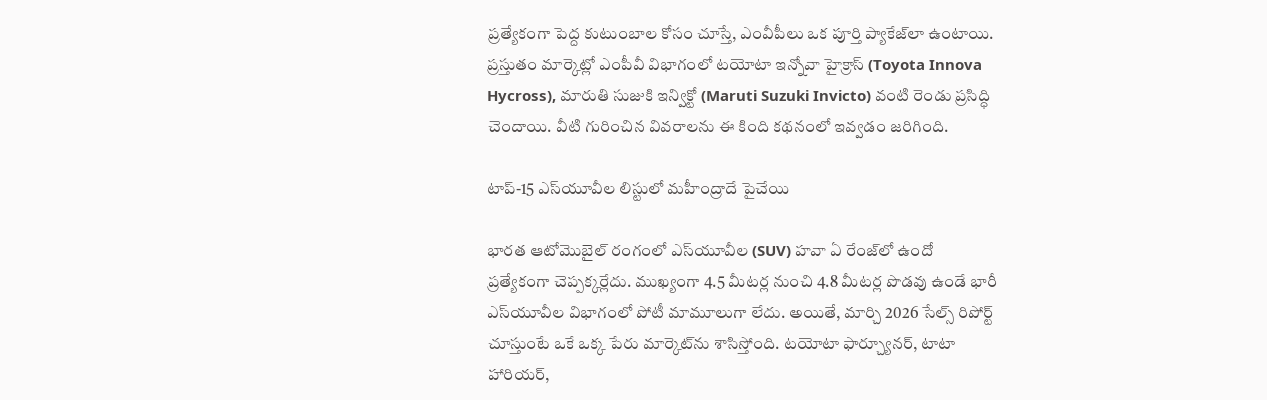ప్రత్యేకంగా పెద్ద కుటుంబాల కోసం చూస్తే, ఎంవీపీలు ఒక పూర్తి ప్యాకేజ్‌లా ఉంటాయి. ప్రస్తుతం మార్కెట్లో ఎంపీవీ విభాగంలో టయోటా ఇన్నోవా హైక్రాస్ (Toyota Innova Hycross), మారుతి సుజుకి ఇన్విక్టో (Maruti Suzuki Invicto) వంటి రెండు ప్రసిద్ధి చెందాయి. వీటి గురించిన వివరాలను ఈ కింది కథనంలో ఇవ్వడం జరిగింది.

టాప్-15 ఎస్‌యూవీల లిస్టులో మహీంద్రాదే పైచేయి

భారత ఆటోమొబైల్ రంగంలో ఎస్‌యూవీల (SUV) హవా ఏ రేంజ్‌లో ఉందో ప్రత్యేకంగా చెప్పక్కర్లేదు. ముఖ్యంగా 4.5 మీటర్ల నుంచి 4.8 మీటర్ల పొడవు ఉండే భారీ ఎస్‌యూవీల విభాగంలో పోటీ మామూలుగా లేదు. అయితే, మార్చి 2026 సేల్స్ రిపోర్ట్ చూస్తుంటే ఒకే ఒక్క పేరు మార్కెట్‌ను శాసిస్తోంది. టయోటా ఫార్చ్యూనర్, టాటా హారియర్,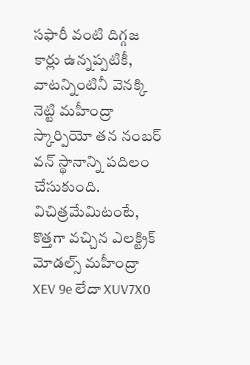సఫారీ వంటి దిగ్గజ కార్లు ఉన్నప్పటికీ, వాటన్నింటినీ వెనక్కి నెట్టి మహీంద్రా స్కార్పియో తన నంబర్ వన్ స్థానాన్ని పదిలం చేసుకుంది. విచిత్రమేమిటంటే, కొత్తగా వచ్చిన ఎలక్ట్రిక్ మోడల్స్ మహీంద్రా XEV 9e లేదా XUV7X0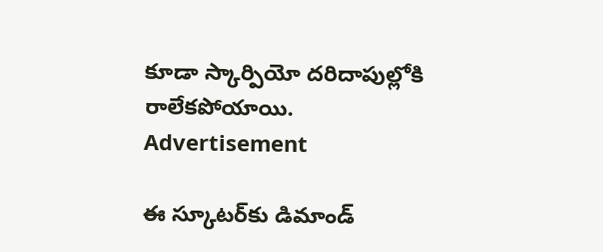కూడా స్కార్పియో దరిదాపుల్లోకి రాలేకపోయాయి.
Advertisement

ఈ స్కూటర్‌కు డిమాండ్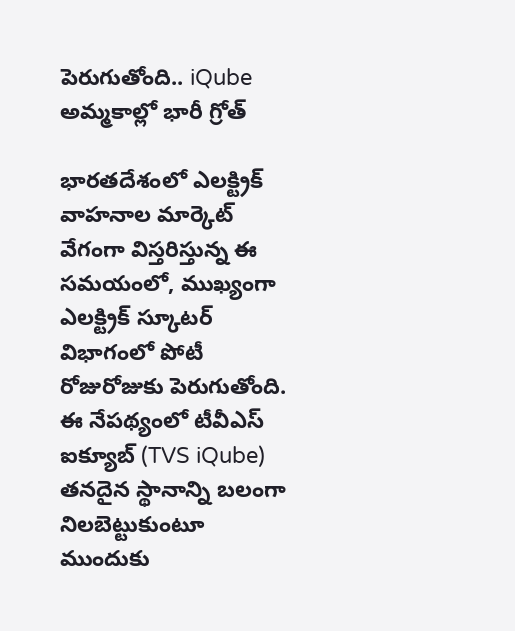పెరుగుతోంది.. iQube అమ్మకాల్లో భారీ గ్రోత్

భారతదేశంలో ఎలక్ట్రిక్ వాహనాల మార్కెట్ వేగంగా విస్తరిస్తున్న ఈ సమయంలో, ముఖ్యంగా ఎలక్ట్రిక్ స్కూటర్ విభాగంలో పోటీ రోజురోజుకు పెరుగుతోంది. ఈ నేపథ్యంలో టీవీఎస్ ఐక్యూబ్ (TVS iQube) తనదైన స్థానాన్ని బలంగా నిలబెట్టుకుంటూ ముందుకు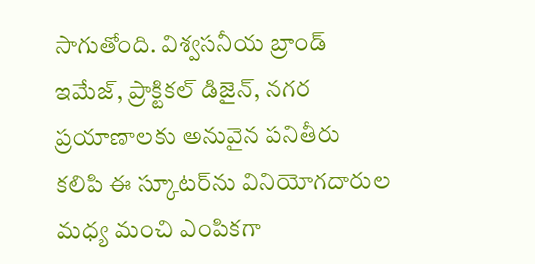సాగుతోంది. విశ్వసనీయ బ్రాండ్ ఇమేజ్, ప్రాక్టికల్ డిజైన్, నగర ప్రయాణాలకు అనువైన పనితీరు కలిపి ఈ స్కూటర్‌ను వినియోగదారుల మధ్య మంచి ఎంపికగా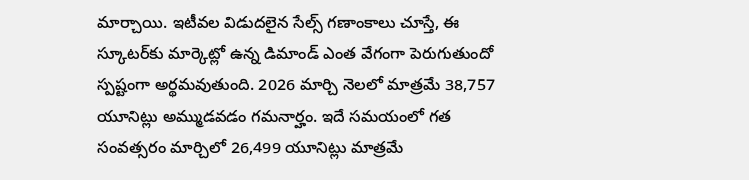మార్చాయి. ఇటీవల విడుదలైన సేల్స్ గణాంకాలు చూస్తే, ఈ స్కూటర్‌కు మార్కెట్లో ఉన్న డిమాండ్ ఎంత వేగంగా పెరుగుతుందో స్పష్టంగా అర్థమవుతుంది. 2026 మార్చి నెలలో మాత్రమే 38,757 యూనిట్లు అమ్ముడవడం గమనార్హం. ఇదే సమయంలో గత సంవత్సరం మార్చిలో 26,499 యూనిట్లు మాత్రమే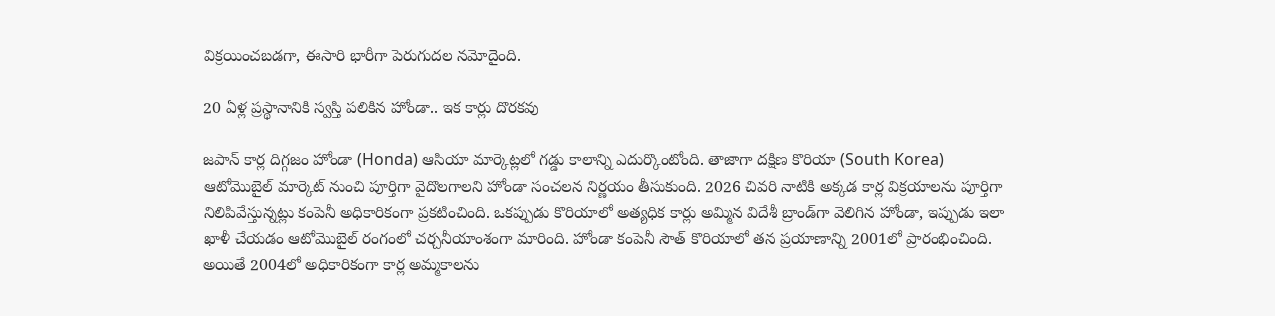విక్రయించబడగా, ఈసారి భారీగా పెరుగుదల నమోదైంది.

20 ఏళ్ల ప్రస్థానానికి స్వస్తి పలికిన హోండా.. ఇక కార్లు దొరకవు

జపాన్ కార్ల దిగ్గజం హోండా (Honda) ఆసియా మార్కెట్లలో గడ్డు కాలాన్ని ఎదుర్కొంటోంది. తాజాగా దక్షిణ కొరియా (South Korea) ఆటోమొబైల్ మార్కెట్ నుంచి పూర్తిగా వైదొలగాలని హోండా సంచలన నిర్ణయం తీసుకుంది. 2026 చివరి నాటికి అక్కడ కార్ల విక్రయాలను పూర్తిగా నిలిపివేస్తున్నట్లు కంపెనీ అధికారికంగా ప్రకటించింది. ఒకప్పుడు కొరియాలో అత్యధిక కార్లు అమ్మిన విదేశీ బ్రాండ్‌గా వెలిగిన హోండా, ఇప్పుడు ఇలా ఖాళీ చేయడం ఆటోమొబైల్ రంగంలో చర్చనీయాంశంగా మారింది. హోండా కంపెనీ సౌత్ కొరియాలో తన ప్రయాణాన్ని 2001లో ప్రారంభించింది. అయితే 2004లో అధికారికంగా కార్ల అమ్మకాలను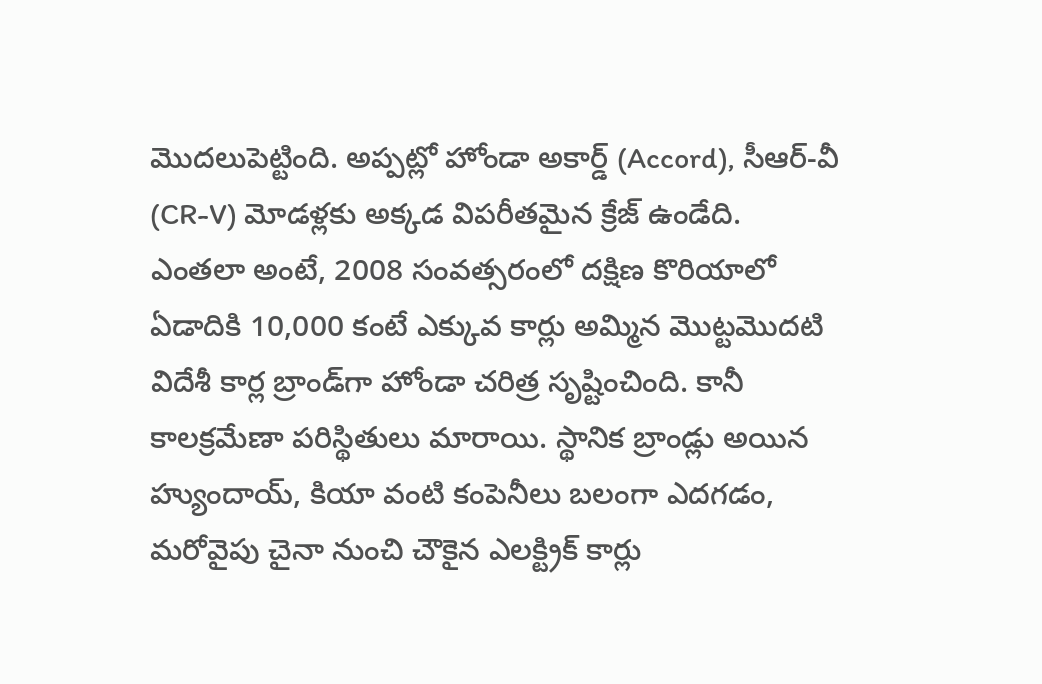మొదలుపెట్టింది. అప్పట్లో హోండా అకార్డ్ (Accord), సీఆర్-వీ (CR-V) మోడళ్లకు అక్కడ విపరీతమైన క్రేజ్ ఉండేది. ఎంతలా అంటే, 2008 సంవత్సరంలో దక్షిణ కొరియాలో ఏడాదికి 10,000 కంటే ఎక్కువ కార్లు అమ్మిన మొట్టమొదటి విదేశీ కార్ల బ్రాండ్‌గా హోండా చరిత్ర సృష్టించింది. కానీ కాలక్రమేణా పరిస్థితులు మారాయి. స్థానిక బ్రాండ్లు అయిన హ్యుందాయ్, కియా వంటి కంపెనీలు బలంగా ఎదగడం, మరోవైపు చైనా నుంచి చౌకైన ఎలక్ట్రిక్ కార్లు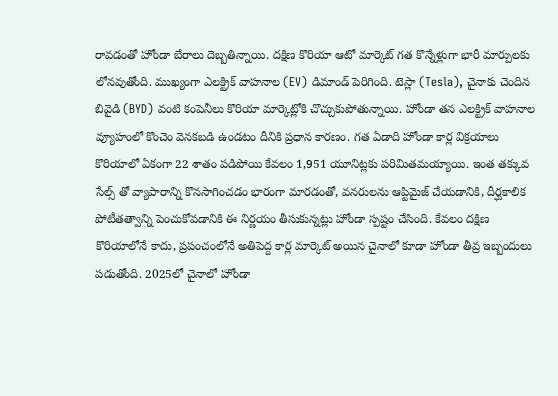రావడంతో హోండా బేరాలు దెబ్బతిన్నాయి. దక్షిణ కొరియా ఆటో మార్కెట్ గత కొన్నేళ్లుగా భారీ మార్పులకు లోనవుతోంది. ముఖ్యంగా ఎలక్ట్రిక్ వాహనాల (EV) డిమాండ్ పెరిగింది. టెస్లా (Tesla), చైనాకు చెందిన బివైడి (BYD) వంటి కంపెనీలు కొరియా మార్కెట్లోకి చొచ్చుకుపోతున్నాయి. హోండా తన ఎలక్ట్రిక్ వాహనాల వ్యూహంలో కొంచెం వెనకబడి ఉండటం దీనికి ప్రధాన కారణం. గత ఏడాది హోండా కార్ల విక్రయాలు కొరియాలో ఏకంగా 22 శాతం పడిపోయి కేవలం 1,951 యూనిట్లకు పరిమితమయ్యాయి. ఇంత తక్కువ సేల్స్ తో వ్యాపారాన్ని కొనసాగించడం భారంగా మారడంతో, వనరులను ఆప్టిమైజ్ చేయడానికి, దీర్ఘకాలిక పోటీతత్వాన్ని పెంచుకోవడానికి ఈ నిర్ణయం తీసుకున్నట్లు హోండా స్పష్టం చేసింది. కేవలం దక్షిణ కొరియాలోనే కాదు, ప్రపంచంలోనే అతిపెద్ద కార్ల మార్కెట్ అయిన చైనాలో కూడా హోండా తీవ్ర ఇబ్బందులు పడుతోంది. 2025లో చైనాలో హోండా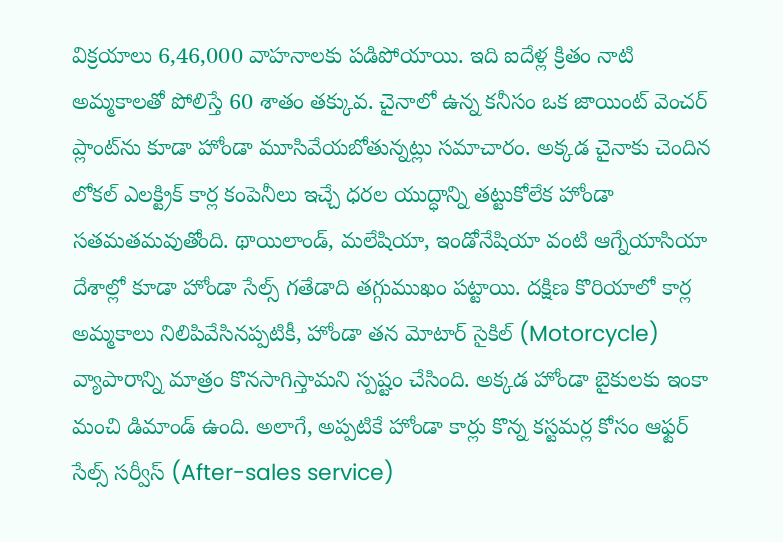విక్రయాలు 6,46,000 వాహనాలకు పడిపోయాయి. ఇది ఐదేళ్ల క్రితం నాటి అమ్మకాలతో పోలిస్తే 60 శాతం తక్కువ. చైనాలో ఉన్న కనీసం ఒక జాయింట్ వెంచర్ ప్లాంట్‌ను కూడా హోండా మూసివేయబోతున్నట్లు సమాచారం. అక్కడ చైనాకు చెందిన లోకల్ ఎలక్ట్రిక్ కార్ల కంపెనీలు ఇచ్చే ధరల యుద్ధాన్ని తట్టుకోలేక హోండా సతమతమవుతోంది. థాయిలాండ్, మలేషియా, ఇండోనేషియా వంటి ఆగ్నేయాసియా దేశాల్లో కూడా హోండా సేల్స్ గతేడాది తగ్గుముఖం పట్టాయి. దక్షిణ కొరియాలో కార్ల అమ్మకాలు నిలిపివేసినప్పటికీ, హోండా తన మోటార్ సైకిల్ (Motorcycle) వ్యాపారాన్ని మాత్రం కొనసాగిస్తామని స్పష్టం చేసింది. అక్కడ హోండా బైకులకు ఇంకా మంచి డిమాండ్ ఉంది. అలాగే, అప్పటికే హోండా కార్లు కొన్న కస్టమర్ల కోసం ఆఫ్టర్ సేల్స్ సర్వీస్ (After-sales service)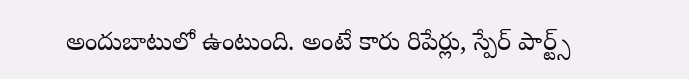అందుబాటులో ఉంటుంది. అంటే కారు రిపేర్లు, స్పేర్ పార్ట్స్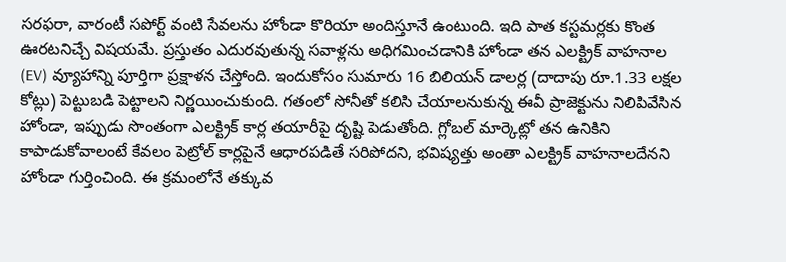సరఫరా, వారంటీ సపోర్ట్ వంటి సేవలను హోండా కొరియా అందిస్తూనే ఉంటుంది. ఇది పాత కస్టమర్లకు కొంత ఊరటనిచ్చే విషయమే. ప్రస్తుతం ఎదురవుతున్న సవాళ్లను అధిగమించడానికి హోండా తన ఎలక్ట్రిక్ వాహనాల (EV) వ్యూహాన్ని పూర్తిగా ప్రక్షాళన చేస్తోంది. ఇందుకోసం సుమారు 16 బిలియన్ డాలర్ల (దాదాపు రూ.1.33 లక్షల కోట్లు) పెట్టుబడి పెట్టాలని నిర్ణయించుకుంది. గతంలో సోనీతో కలిసి చేయాలనుకున్న ఈవీ ప్రాజెక్టును నిలిపివేసిన హోండా, ఇప్పుడు సొంతంగా ఎలక్ట్రిక్ కార్ల తయారీపై దృష్టి పెడుతోంది. గ్లోబల్ మార్కెట్లో తన ఉనికిని కాపాడుకోవాలంటే కేవలం పెట్రోల్ కార్లపైనే ఆధారపడితే సరిపోదని, భవిష్యత్తు అంతా ఎలక్ట్రిక్ వాహనాలదేనని హోండా గుర్తించింది. ఈ క్రమంలోనే తక్కువ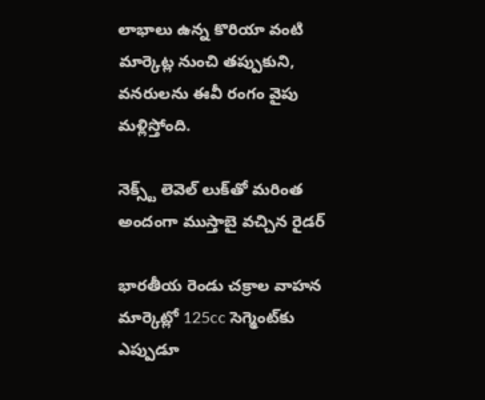లాభాలు ఉన్న కొరియా వంటి మార్కెట్ల నుంచి తప్పుకుని, వనరులను ఈవీ రంగం వైపు మళ్లిస్తోంది.

నెక్స్ట్ లెవెల్ లుక్‌తో మరింత అందంగా ముస్తాబై వచ్చిన రైడర్‌

భారతీయ రెండు చక్రాల వాహన మార్కెట్లో 125cc సెగ్మెంట్‌కు ఎప్పుడూ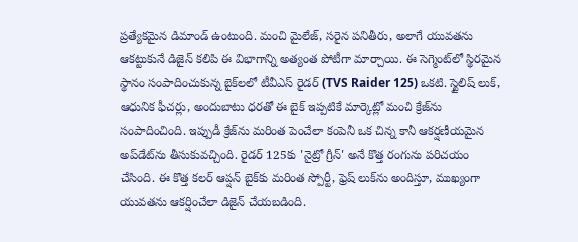ప్రత్యేకమైన డిమాండ్ ఉంటుంది. మంచి మైలేజ్, సరైన పనితీరు, అలాగే యువతను ఆకట్టుకునే డిజైన్ కలిపి ఈ విభాగాన్ని అత్యంత పోటీగా మార్చాయి. ఈ సెగ్మెంట్‌లో స్థిరమైన స్థానం సంపాదించుకున్న బైక్‌లలో టీవీఎస్ రైడర్ (TVS Raider 125) ఒకటి. స్టైలిష్ లుక్, ఆధునిక ఫీచర్లు, అందుబాటు ధరతో ఈ బైక్ ఇప్పటికే మార్కెట్లో మంచి క్రేజ్‌ను సంపాదించింది. ఇప్పుడీ క్రేజ్‌ను మరింత పెంచేలా కంపెనీ ఒక చిన్న కానీ ఆకర్షణీయమైన అప్‌డేట్‌ను తీసుకువచ్చింది. రైడర్ 125కు 'నైట్రో గ్రీన్' అనే కొత్త రంగును పరిచయం చేసింది. ఈ కొత్త కలర్ ఆప్షన్ బైక్‌కు మరింత స్పోర్టీ, ఫ్రెష్ లుక్‌ను అందిస్తూ, ముఖ్యంగా యువతను ఆకర్షించేలా డిజైన్ చేయబడింది.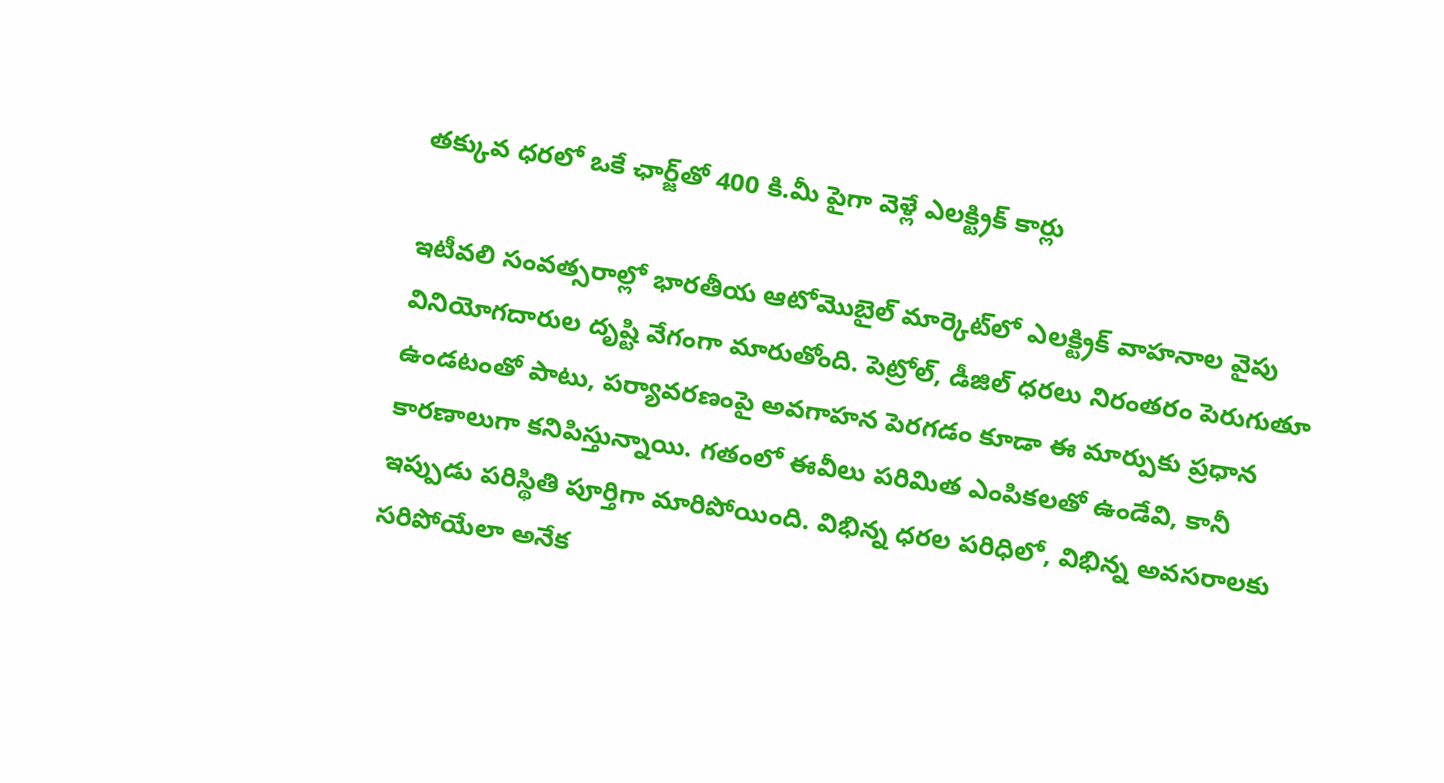తక్కువ ధరలో ఒకే ఛార్జ్‌తో 400 కి.మీ పైగా వెళ్లే ఎలక్ట్రిక్ కార్లు

ఇటీవలి సంవత్సరాల్లో భారతీయ ఆటోమొబైల్ మార్కెట్‌లో ఎలక్ట్రిక్ వాహనాల వైపు వినియోగదారుల దృష్టి వేగంగా మారుతోంది. పెట్రోల్, డీజిల్ ధరలు నిరంతరం పెరుగుతూ ఉండటంతో పాటు, పర్యావరణంపై అవగాహన పెరగడం కూడా ఈ మార్పుకు ప్రధాన కారణాలుగా కనిపిస్తున్నాయి. గతంలో ఈవీలు పరిమిత ఎంపికలతో ఉండేవి, కానీ ఇప్పుడు పరిస్థితి పూర్తిగా మారిపోయింది. విభిన్న ధరల పరిధిలో, విభిన్న అవసరాలకు సరిపోయేలా అనేక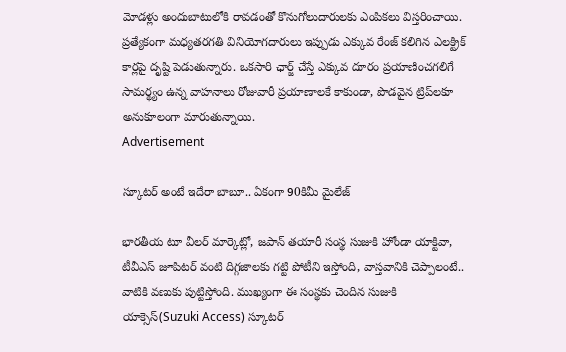మోడళ్లు అందుబాటులోకి రావడంతో కొనుగోలుదారులకు ఎంపికలు విస్తరించాయి. ప్రత్యేకంగా మధ్యతరగతి వినియోగదారులు ఇప్పుడు ఎక్కువ రేంజ్ కలిగిన ఎలక్ట్రిక్ కార్లపై దృష్టి పెడుతున్నారు. ఒకసారి ఛార్జ్ చేస్తే ఎక్కువ దూరం ప్రయాణించగలిగే సామర్థ్యం ఉన్న వాహనాలు రోజువారీ ప్రయాణాలకే కాకుండా, పొడవైన ట్రిప్‌లకూ అనుకూలంగా మారుతున్నాయి.
Advertisement

స్కూటర్ అంటే ఇదేరా బాబూ.. ఏకంగా 90కిమీ మైలేజ్

భారతీయ టూ వీలర్ మార్కెట్లో, జపాన్ తయారీ సంస్థ సుజుకి హోండా యాక్టివా, టీవీఎస్ జూపిటర్ వంటి దిగ్గజాలకు గట్టి పోటీని ఇస్తోంది, వాస్తవానికి చెప్పాలంటే.. వాటికి వణుకు పుట్టిస్తోంది. ముఖ్యంగా ఈ సంస్థకు చెందిన సుజుకి యాక్సెస్(Suzuki Access) స్కూటర్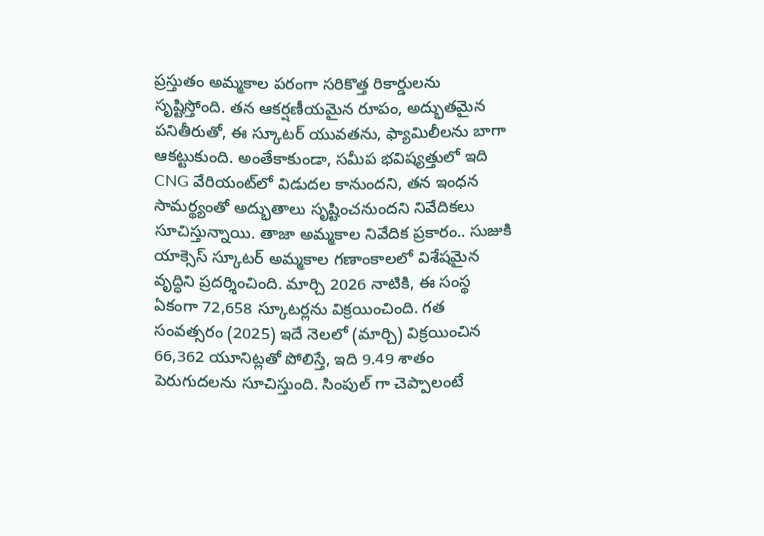ప్రస్తుతం అమ్మకాల పరంగా సరికొత్త రికార్డులను సృష్టిస్తోంది. తన ఆకర్షణీయమైన రూపం, అద్భుతమైన పనితీరుతో, ఈ స్కూటర్ యువతను, ఫ్యామిలీలను బాగా ఆకట్టుకుంది. అంతేకాకుండా, సమీప భవిష్యత్తులో ఇది CNG వేరియంట్‌లో విడుదల కానుందని, తన ఇంధన సామర్థ్యంతో అద్భుతాలు సృష్టించనుందని నివేదికలు సూచిస్తున్నాయి. తాజా అమ్మకాల నివేదిక ప్రకారం.. సుజుకి యాక్సెస్ స్కూటర్ అమ్మకాల గణాంకాలలో విశేషమైన వృద్ధిని ప్రదర్శించింది. మార్చి 2026 నాటికి, ఈ సంస్థ ఏకంగా 72,658 స్కూటర్లను విక్రయించింది. గత సంవత్సరం (2025) ఇదే నెలలో (మార్చి) విక్రయించిన 66,362 యూనిట్లతో పోలిస్తే, ఇది 9.49 శాతం పెరుగుదలను సూచిస్తుంది. సింపుల్ గా చెప్పాలంటే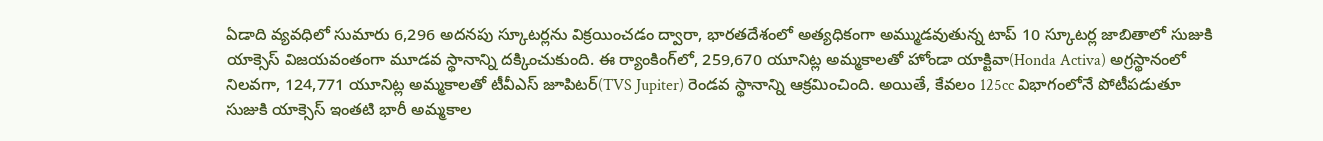ఏడాది వ్యవధిలో సుమారు 6,296 అదనపు స్కూటర్లను విక్రయించడం ద్వారా, భారతదేశంలో అత్యధికంగా అమ్ముడవుతున్న టాప్ 10 స్కూటర్ల జాబితాలో సుజుకి యాక్సెస్ విజయవంతంగా మూడవ స్థానాన్ని దక్కించుకుంది. ఈ ర్యాంకింగ్‌లో, 259,670 యూనిట్ల అమ్మకాలతో హోండా యాక్టివా(Honda Activa) అగ్రస్థానంలో నిలవగా, 124,771 యూనిట్ల అమ్మకాలతో టీవీఎస్ జూపిటర్(TVS Jupiter) రెండవ స్థానాన్ని ఆక్రమించింది. అయితే, కేవలం 125cc విభాగంలోనే పోటీపడుతూ సుజుకి యాక్సెస్ ఇంతటి భారీ అమ్మకాల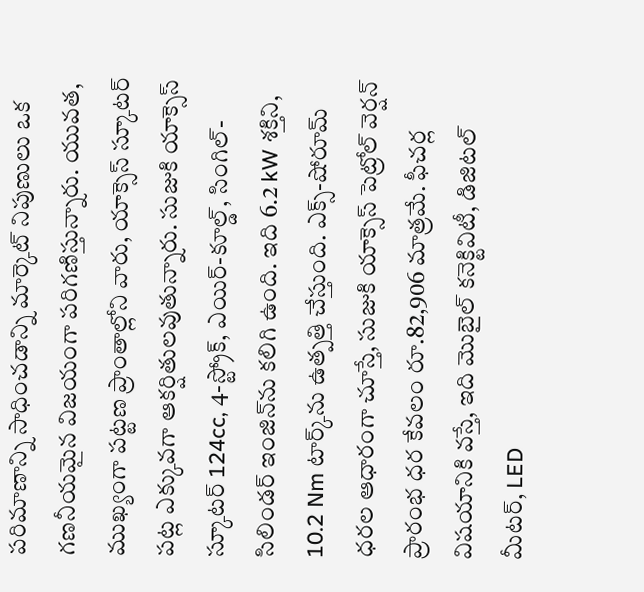పరిమాణాన్ని సాధించడాన్ని మార్కెట్ నిపుణులు ఒక గణనీయమైన విజయంగా పరిగణిస్తున్నారు. యువత, ముఖ్యంగా పట్టణ ప్రాంతాల్లోని వారు, యాక్సెస్ స్కూటర్ పట్ల ఎక్కువగా ఆకర్షితులవుతున్నారు. సుజుకి యాక్సెస్ స్కూటర్ 124cc, 4-స్ట్రోక్, ఎయిర్-కూల్డ్, సింగిల్-సిలిండర్ ఇంజిన్‌ను కలిగి ఉంది. ఇది 6.2 kW శక్తిని, 10.2 Nm టార్క్‌ను ఉత్పత్తి చేస్తుంది. ఎక్స్-షోరూమ్ ధరల ఆధారంగా చూస్తే, సుజుకి యాక్సెస్ పెట్రోల్ వెర్షన్ ప్రారంభ ధర కేవలం రూ.82,906 మాత్రమే. ఫీచర్ల విషయానికి వస్తే, ఇది మొబైల్ కనెక్టివిటీ, డిజిటల్ మీటర్, LED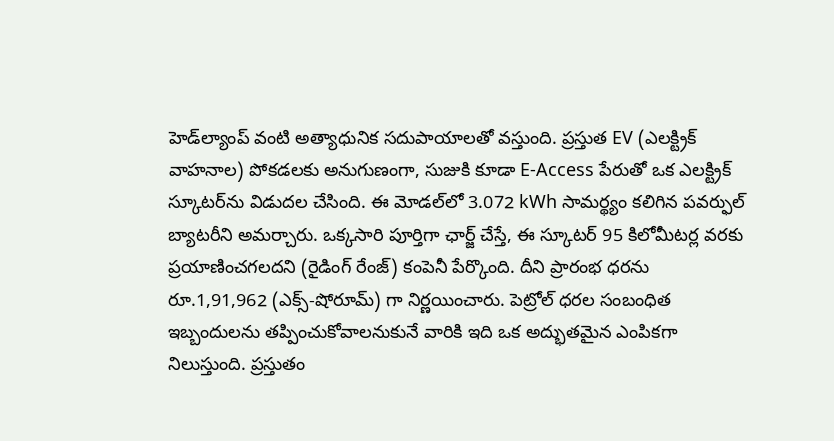హెడ్‌ల్యాంప్ వంటి అత్యాధునిక సదుపాయాలతో వస్తుంది. ప్రస్తుత EV (ఎలక్ట్రిక్ వాహనాల) పోకడలకు అనుగుణంగా, సుజుకి కూడా E-Access పేరుతో ఒక ఎలక్ట్రిక్ స్కూటర్‌ను విడుదల చేసింది. ఈ మోడల్‌లో 3.072 kWh సామర్థ్యం కలిగిన పవర్ఫుల్ బ్యాటరీని అమర్చారు. ఒక్కసారి పూర్తిగా ఛార్జ్ చేస్తే, ఈ స్కూటర్ 95 కిలోమీటర్ల వరకు ప్రయాణించగలదని (రైడింగ్ రేంజ్) కంపెనీ పేర్కొంది. దీని ప్రారంభ ధరను రూ.1,91,962 (ఎక్స్-షోరూమ్) గా నిర్ణయించారు. పెట్రోల్ ధరల సంబంధిత ఇబ్బందులను తప్పించుకోవాలనుకునే వారికి ఇది ఒక అద్భుతమైన ఎంపికగా నిలుస్తుంది. ప్రస్తుతం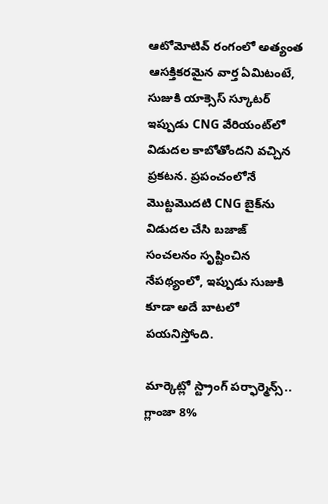ఆటోమోటివ్ రంగంలో అత్యంత ఆసక్తికరమైన వార్త ఏమిటంటే, సుజుకి యాక్సెస్ స్కూటర్ ఇప్పుడు CNG వేరియంట్‌లో విడుదల కాబోతోందని వచ్చిన ప్రకటన. ప్రపంచంలోనే మొట్టమొదటి CNG బైక్‌ను విడుదల చేసి బజాజ్ సంచలనం సృష్టించిన నేపథ్యంలో, ఇప్పుడు సుజుకి కూడా అదే బాటలో పయనిస్తోంది.

మార్కెట్లో స్ట్రాంగ్ పర్ఫార్మెన్స్.. గ్లాంజా 8%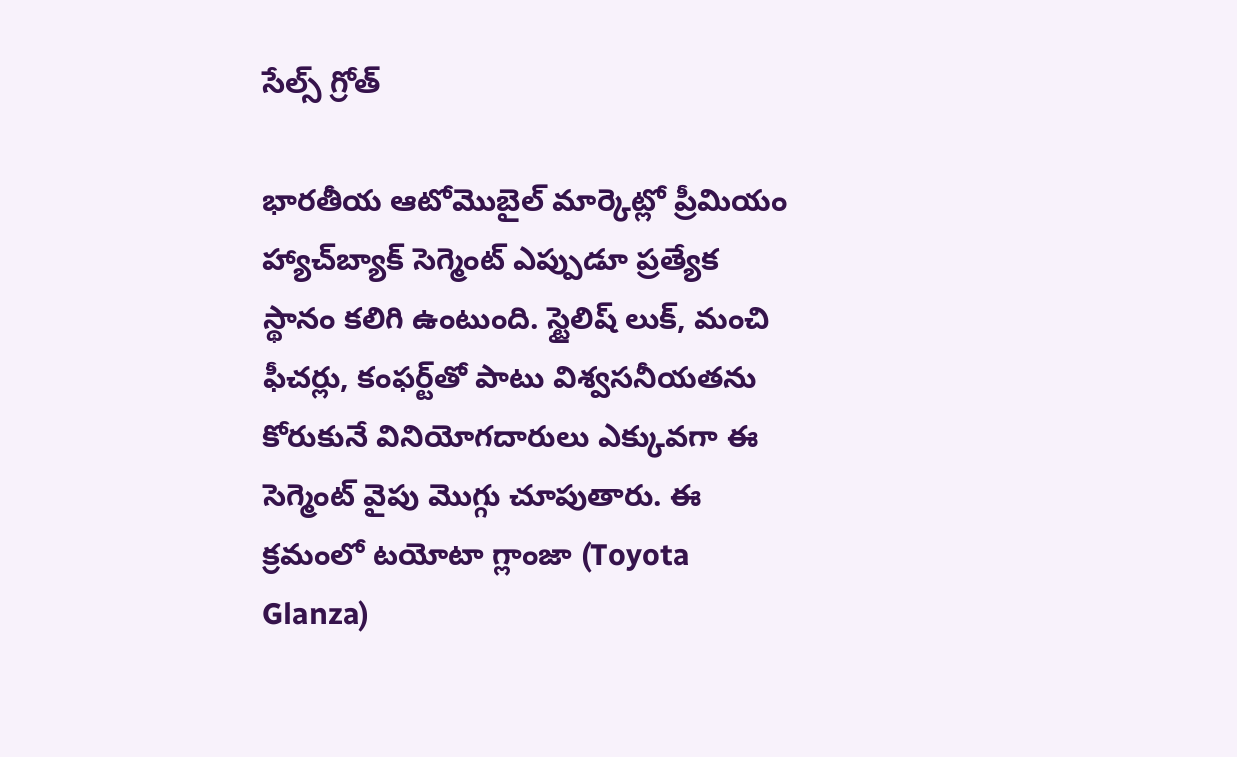సేల్స్ గ్రోత్

భారతీయ ఆటోమొబైల్ మార్కెట్లో ప్రీమియం హ్యాచ్‌బ్యాక్ సెగ్మెంట్ ఎప్పుడూ ప్రత్యేక స్థానం కలిగి ఉంటుంది. స్టైలిష్ లుక్, మంచి ఫీచర్లు, కంఫర్ట్‌తో పాటు విశ్వసనీయతను కోరుకునే వినియోగదారులు ఎక్కువగా ఈ సెగ్మెంట్ వైపు మొగ్గు చూపుతారు. ఈ క్రమంలో టయోటా గ్లాంజా (Toyota Glanza)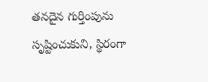తనదైన గుర్తింపును సృష్టించుకుని, స్థిరంగా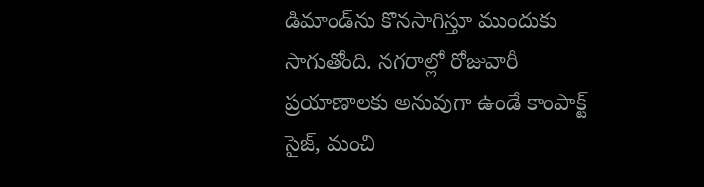డిమాండ్‌ను కొనసాగిస్తూ ముందుకు సాగుతోంది. నగరాల్లో రోజువారీ ప్రయాణాలకు అనువుగా ఉండే కాంపాక్ట్ సైజ్, మంచి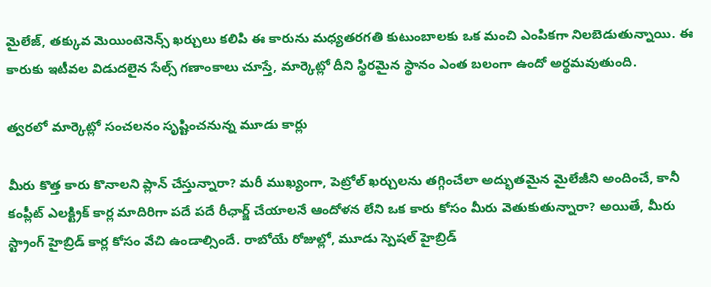మైలేజ్, తక్కువ మెయింటెనెన్స్ ఖర్చులు కలిపి ఈ కారును మధ్యతరగతి కుటుంబాలకు ఒక మంచి ఎంపికగా నిలబెడుతున్నాయి. ఈ కారుకు ఇటీవల విడుదలైన సేల్స్ గణాంకాలు చూస్తే, మార్కెట్లో దీని స్థిరమైన స్థానం ఎంత బలంగా ఉందో అర్థమవుతుంది.

త్వరలో మార్కెట్లో సంచలనం సృష్టించనున్న మూడు కార్లు

మీరు కొత్త కారు కొనాలని ప్లాన్ చేస్తున్నారా? మరీ ముఖ్యంగా, పెట్రోల్ ఖర్చులను తగ్గించేలా అద్భుతమైన మైలేజీని అందించే, కానీ కంప్లీట్ ఎలక్ట్రిక్ కార్ల మాదిరిగా పదే పదే రీఛార్జ్ చేయాలనే ఆందోళన లేని ఒక కారు కోసం మీరు వెతుకుతున్నారా? అయితే, మీరు స్ట్రాంగ్ హైబ్రిడ్ కార్ల కోసం వేచి ఉండాల్సిందే. రాబోయే రోజుల్లో, మూడు స్పెషల్ హైబ్రిడ్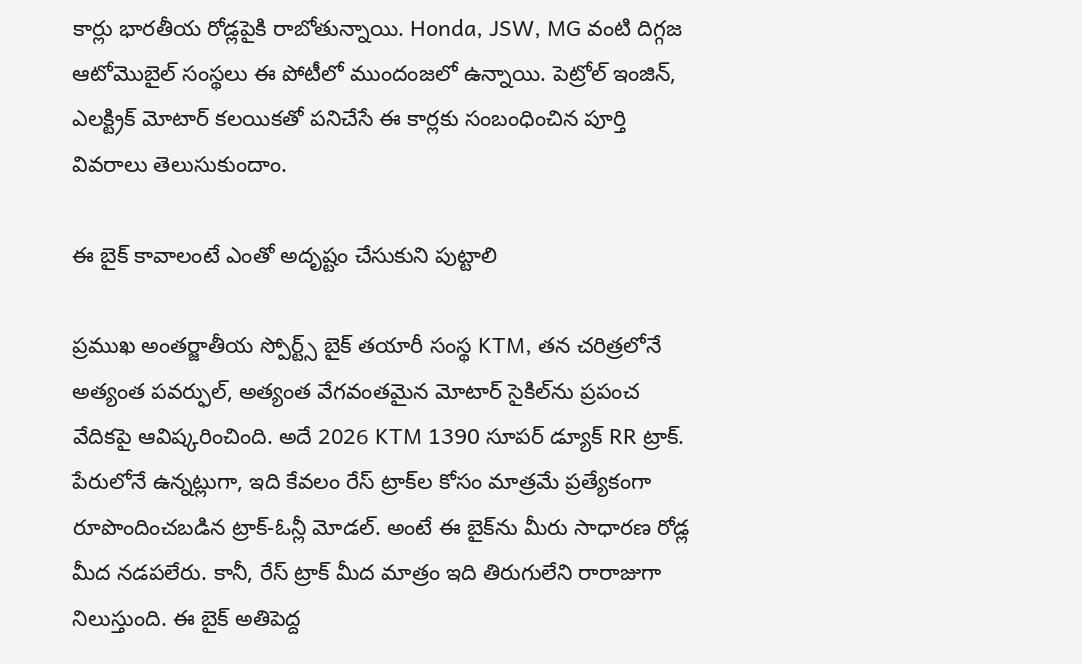కార్లు భారతీయ రోడ్లపైకి రాబోతున్నాయి. Honda, JSW, MG వంటి దిగ్గజ ఆటోమొబైల్ సంస్థలు ఈ పోటీలో ముందంజలో ఉన్నాయి. పెట్రోల్ ఇంజిన్, ఎలక్ట్రిక్ మోటార్ కలయికతో పనిచేసే ఈ కార్లకు సంబంధించిన పూర్తి వివరాలు తెలుసుకుందాం.

ఈ బైక్ కావాలంటే ఎంతో అదృష్టం చేసుకుని పుట్టాలి

ప్రముఖ అంతర్జాతీయ స్పోర్ట్స్ బైక్ తయారీ సంస్థ KTM, తన చరిత్రలోనే అత్యంత పవర్ఫుల్, అత్యంత వేగవంతమైన మోటార్ సైకిల్‌ను ప్రపంచ వేదికపై ఆవిష్కరించింది. అదే 2026 KTM 1390 సూపర్ డ్యూక్ RR ట్రాక్. పేరులోనే ఉన్నట్లుగా, ఇది కేవలం రేస్ ట్రాక్‌ల కోసం మాత్రమే ప్రత్యేకంగా రూపొందించబడిన ట్రాక్-ఓన్లీ మోడల్. అంటే ఈ బైక్‌ను మీరు సాధారణ రోడ్ల మీద నడపలేరు. కానీ, రేస్ ట్రాక్ మీద మాత్రం ఇది తిరుగులేని రారాజుగా నిలుస్తుంది. ఈ బైక్ అతిపెద్ద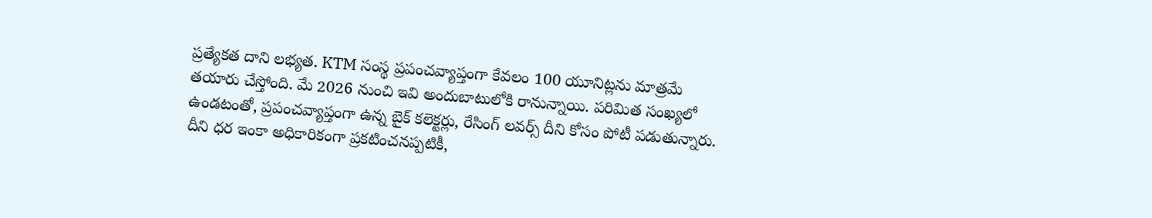ప్రత్యేకత దాని లభ్యత. KTM సంస్థ ప్రపంచవ్యాప్తంగా కేవలం 100 యూనిట్లను మాత్రమే తయారు చేస్తోంది. మే 2026 నుంచి ఇవి అందుబాటులోకి రానున్నాయి. పరిమిత సంఖ్యలో ఉండటంతో, ప్రపంచవ్యాప్తంగా ఉన్న బైక్ కలెక్టర్లు, రేసింగ్ లవర్స్ దీని కోసం పోటీ పడుతున్నారు. దీని ధర ఇంకా అధికారికంగా ప్రకటించనప్పటికీ,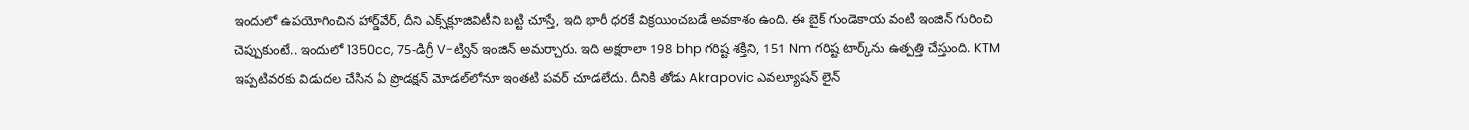ఇందులో ఉపయోగించిన హార్డ్‌వేర్, దీని ఎక్స్‌క్లూజివిటీని బట్టి చూస్తే, ఇది భారీ ధరకే విక్రయించబడే అవకాశం ఉంది. ఈ బైక్ గుండెకాయ వంటి ఇంజిన్ గురించి చెప్పుకుంటే.. ఇందులో 1350cc, 75-డిగ్రీ V-ట్విన్ ఇంజిన్ అమర్చారు. ఇది అక్షరాలా 198 bhp గరిష్ట శక్తిని, 151 Nm గరిష్ట టార్క్‌ను ఉత్పత్తి చేస్తుంది. KTM ఇప్పటివరకు విడుదల చేసిన ఏ ప్రొడక్షన్ మోడల్‌లోనూ ఇంతటి పవర్ చూడలేదు. దీనికి తోడు Akrapovic ఎవల్యూషన్ లైన్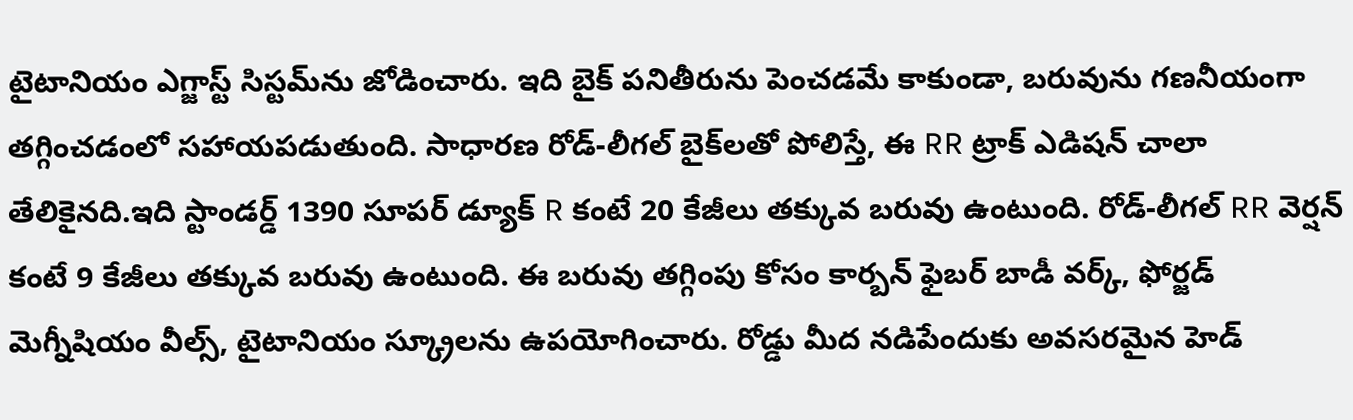టైటానియం ఎగ్జాస్ట్ సిస్టమ్‌ను జోడించారు. ఇది బైక్ పనితీరును పెంచడమే కాకుండా, బరువును గణనీయంగా తగ్గించడంలో సహాయపడుతుంది. సాధారణ రోడ్-లీగల్ బైక్‌లతో పోలిస్తే, ఈ RR ట్రాక్ ఎడిషన్ చాలా తేలికైనది.ఇది స్టాండర్డ్ 1390 సూపర్ డ్యూక్ R కంటే 20 కేజీలు తక్కువ బరువు ఉంటుంది. రోడ్-లీగల్ RR వెర్షన్ కంటే 9 కేజీలు తక్కువ బరువు ఉంటుంది. ఈ బరువు తగ్గింపు కోసం కార్బన్ ఫైబర్ బాడీ వర్క్, ఫోర్జడ్ మెగ్నీషియం వీల్స్, టైటానియం స్క్రూలను ఉపయోగించారు. రోడ్డు మీద నడిపేందుకు అవసరమైన హెడ్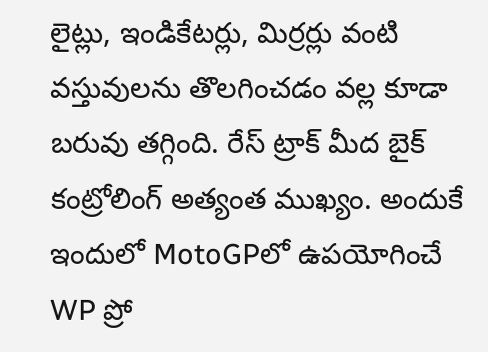లైట్లు, ఇండికేటర్లు, మిర్రర్లు వంటి వస్తువులను తొలగించడం వల్ల కూడా బరువు తగ్గింది. రేస్ ట్రాక్ మీద బైక్ కంట్రోలింగ్ అత్యంత ముఖ్యం. అందుకే ఇందులో MotoGPలో ఉపయోగించే WP ప్రో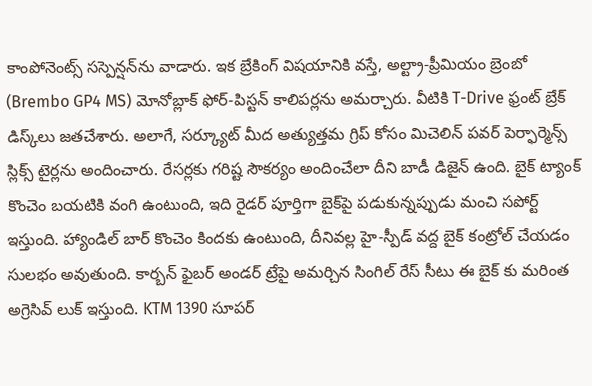కాంపోనెంట్స్ సస్పెన్షన్‌ను వాడారు. ఇక బ్రేకింగ్ విషయానికి వస్తే, అల్ట్రా-ప్రీమియం బ్రెంబో (Brembo GP4 MS) మోనోబ్లాక్ ఫోర్-పిస్టన్ కాలిపర్లను అమర్చారు. వీటికి T-Drive ఫ్రంట్ బ్రేక్ డిస్క్‌లు జతచేశారు. అలాగే, సర్క్యూట్ మీద అత్యుత్తమ గ్రిప్ కోసం మిచెలిన్ పవర్ పెర్ఫార్మెన్స్ స్లిక్స్ టైర్లను అందించారు. రేసర్లకు గరిష్ట సౌకర్యం అందించేలా దీని బాడీ డిజైన్ ఉంది. బైక్ ట్యాంక్ కొంచెం బయటికి వంగి ఉంటుంది, ఇది రైడర్ పూర్తిగా బైక్‌పై పడుకున్నప్పుడు మంచి సపోర్ట్ ఇస్తుంది. హ్యాండిల్ బార్ కొంచెం కిందకు ఉంటుంది, దీనివల్ల హై-స్పీడ్ వద్ద బైక్ కంట్రోల్ చేయడం సులభం అవుతుంది. కార్బన్ ఫైబర్ అండర్ ట్రేపై అమర్చిన సింగిల్ రేస్ సీటు ఈ బైక్ కు మరింత అగ్రెసివ్ లుక్ ఇస్తుంది. KTM 1390 సూపర్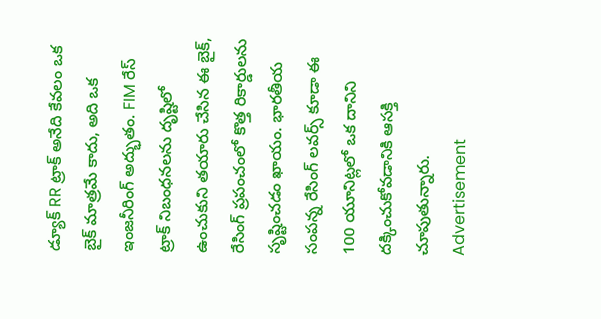డ్యూక్ RR ట్రాక్ అనేది కేవలం ఒక బైక్ మాత్రమే కాదు, అది ఒక ఇంజనీరింగ్ అద్భుతం. FIM రేస్ ట్రాక్ నిబంధనలను దృష్టిలో ఉంచుకుని తయారు చేసిన ఈ బైక్, రేసింగ్ ప్రపంచంలో కొత్త రికార్డులను సృష్టించడం ఖాయం. భారతీయ సంపన్న రేసింగ్ లవర్స్ కూడా ఈ 100 యూనిట్లలో ఒక దానిని దక్కించుకోవడానికి ఆసక్తి చూపుతున్నారు.
Advertisement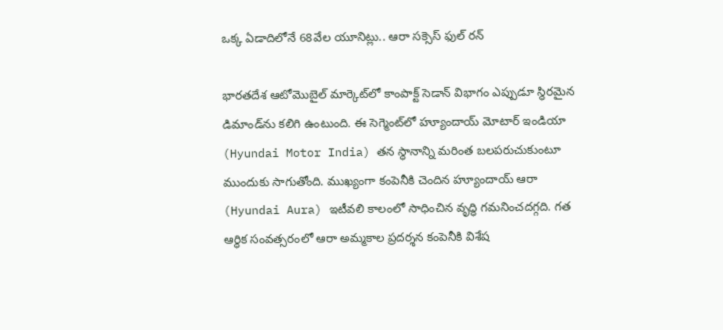ఒక్క ఏడాదిలోనే 68వేల యూనిట్లు.. ఆరా సక్సెస్ ఫుల్ రన్

భారతదేశ ఆటోమొబైల్ మార్కెట్‌లో కాంపాక్ట్ సెడాన్ విభాగం ఎప్పుడూ స్థిరమైన డిమాండ్‌ను కలిగి ఉంటుంది. ఈ సెగ్మెంట్‌లో హ్యూందాయ్ మోటార్ ఇండియా (Hyundai Motor India) తన స్థానాన్ని మరింత బలపరుచుకుంటూ ముందుకు సాగుతోంది. ముఖ్యంగా కంపెనీకి చెందిన హ్యూందాయ్ ఆరా (Hyundai Aura) ఇటీవలి కాలంలో సాధించిన వృద్ధి గమనించదగ్గది. గత ఆర్థిక సంవత్సరంలో ఆరా అమ్మకాల ప్రదర్శన కంపెనీకి విశేష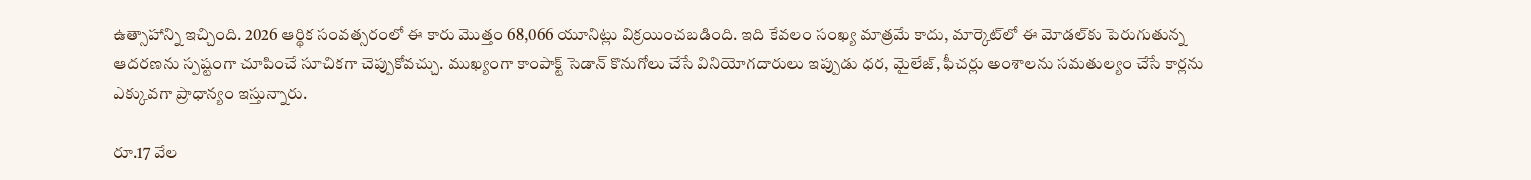ఉత్సాహాన్ని ఇచ్చింది. 2026 ఆర్థిక సంవత్సరంలో ఈ కారు మొత్తం 68,066 యూనిట్లు విక్రయించబడింది. ఇది కేవలం సంఖ్య మాత్రమే కాదు, మార్కెట్‌లో ఈ మోడల్‌కు పెరుగుతున్న ఆదరణను స్పష్టంగా చూపించే సూచికగా చెప్పుకోవచ్చు. ముఖ్యంగా కాంపాక్ట్ సెడాన్ కొనుగోలు చేసే వినియోగదారులు ఇప్పుడు ధర, మైలేజ్, ఫీచర్లు అంశాలను సమతుల్యం చేసే కార్లను ఎక్కువగా ప్రాధాన్యం ఇస్తున్నారు.

రూ.17 వేల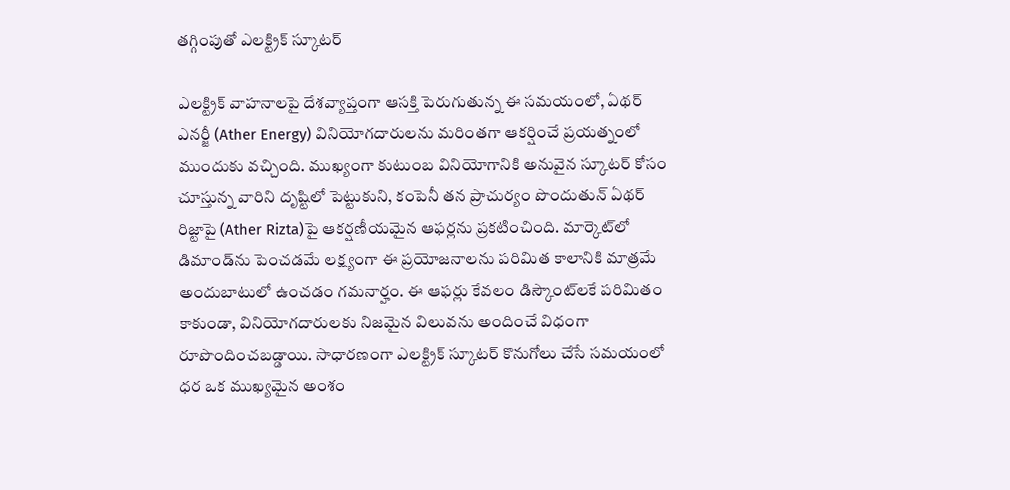తగ్గింపుతో ఎలక్ట్రిక్ స్కూటర్

ఎలక్ట్రిక్ వాహనాలపై దేశవ్యాప్తంగా ఆసక్తి పెరుగుతున్న ఈ సమయంలో, ఏథర్ ఎనర్జీ (Ather Energy) వినియోగదారులను మరింతగా ఆకర్షించే ప్రయత్నంలో ముందుకు వచ్చింది. ముఖ్యంగా కుటుంబ వినియోగానికి అనువైన స్కూటర్ కోసం చూస్తున్న వారిని దృష్టిలో పెట్టుకుని, కంపెనీ తన ప్రాచుర్యం పొందుతున్ ఏథర్ రిజ్టాపై (Ather Rizta)పై ఆకర్షణీయమైన ఆఫర్లను ప్రకటించింది. మార్కెట్‌లో డిమాండ్‌ను పెంచడమే లక్ష్యంగా ఈ ప్రయోజనాలను పరిమిత కాలానికి మాత్రమే అందుబాటులో ఉంచడం గమనార్హం. ఈ ఆఫర్లు కేవలం డిస్కౌంట్‌లకే పరిమితం కాకుండా, వినియోగదారులకు నిజమైన విలువను అందించే విధంగా రూపొందించబడ్డాయి. సాధారణంగా ఎలక్ట్రిక్ స్కూటర్ కొనుగోలు చేసే సమయంలో ధర ఒక ముఖ్యమైన అంశం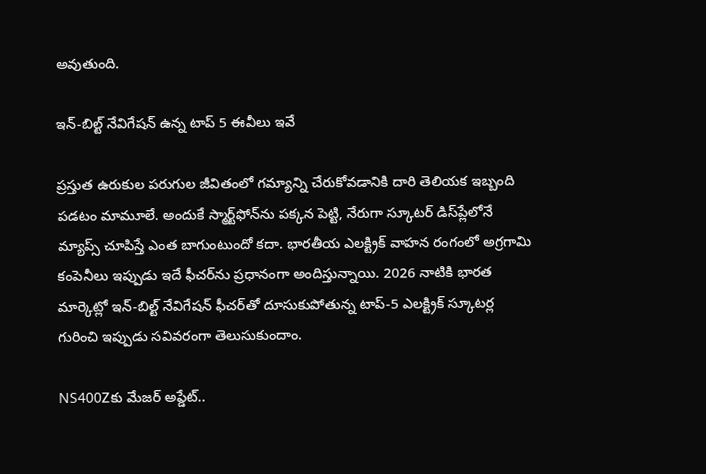అవుతుంది.

ఇన్-బిల్ట్ నేవిగేషన్ ఉన్న టాప్ 5 ఈవీలు ఇవే

ప్రస్తుత ఉరుకుల పరుగుల జీవితంలో గమ్యాన్ని చేరుకోవడానికి దారి తెలియక ఇబ్బంది పడటం మామూలే. అందుకే స్మార్ట్‌ఫోన్‌ను పక్కన పెట్టి, నేరుగా స్కూటర్ డిస్‌ప్లేలోనే మ్యాప్స్ చూపిస్తే ఎంత బాగుంటుందో కదా. భారతీయ ఎలక్ట్రిక్ వాహన రంగంలో అగ్రగామి కంపెనీలు ఇప్పుడు ఇదే ఫీచర్‌ను ప్రధానంగా అందిస్తున్నాయి. 2026 నాటికి భారత మార్కెట్లో ఇన్-బిల్ట్ నేవిగేషన్ ఫీచర్‌తో దూసుకుపోతున్న టాప్-5 ఎలక్ట్రిక్ స్కూటర్ల గురించి ఇప్పుడు సవివరంగా తెలుసుకుందాం.

NS400Zకు మేజర్ అప్డేట్..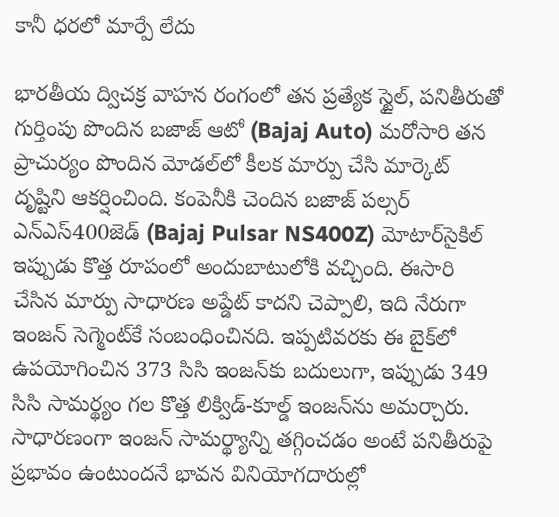కానీ ధరలో మార్పే లేదు

భారతీయ ద్విచక్ర వాహన రంగంలో తన ప్రత్యేక స్టైల్, పనితీరుతో గుర్తింపు పొందిన బజాజ్ ఆటో (Bajaj Auto) మరోసారి తన ప్రాచుర్యం పొందిన మోడల్‌లో కీలక మార్పు చేసి మార్కెట్ దృష్టిని ఆకర్షించింది. కంపెనీకి చెందిన బజాజ్ పల్సర్ ఎన్‌ఎస్400జెడ్ (Bajaj Pulsar NS400Z) మోటార్‌సైకిల్ ఇప్పుడు కొత్త రూపంలో అందుబాటులోకి వచ్చింది. ఈసారి చేసిన మార్పు సాధారణ అప్డేట్ కాదని చెప్పాలి, ఇది నేరుగా ఇంజన్ సెగ్మెంట్‌కే సంబంధించినది. ఇప్పటివరకు ఈ బైక్‌లో ఉపయోగించిన 373 సిసి ఇంజన్‌కు బదులుగా, ఇప్పుడు 349 సిసి సామర్థ్యం గల కొత్త లిక్విడ్-కూల్డ్ ఇంజన్‌ను అమర్చారు. సాధారణంగా ఇంజన్ సామర్థ్యాన్ని తగ్గించడం అంటే పనితీరుపై ప్రభావం ఉంటుందనే భావన వినియోగదారుల్లో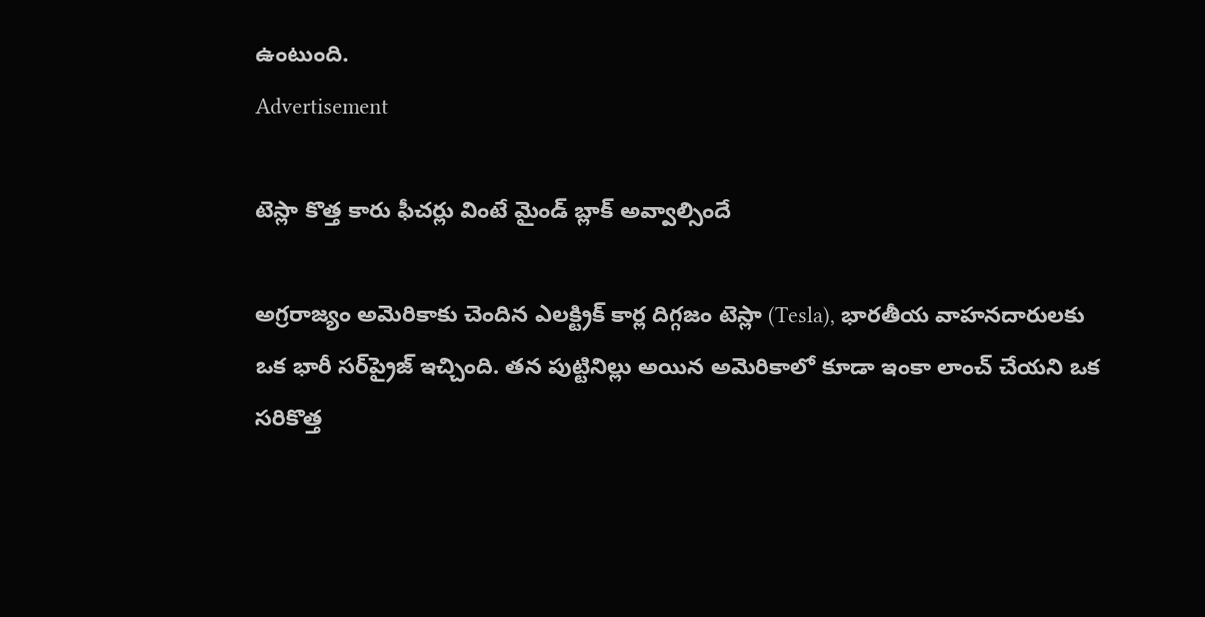ఉంటుంది.
Advertisement

టెస్లా కొత్త కారు ఫీచర్లు వింటే మైండ్ బ్లాక్ అవ్వాల్సిందే

అగ్రరాజ్యం అమెరికాకు చెందిన ఎలక్ట్రిక్ కార్ల దిగ్గజం టెస్లా (Tesla), భారతీయ వాహనదారులకు ఒక భారీ సర్‌ప్రైజ్ ఇచ్చింది. తన పుట్టినిల్లు అయిన అమెరికాలో కూడా ఇంకా లాంచ్ చేయని ఒక సరికొత్త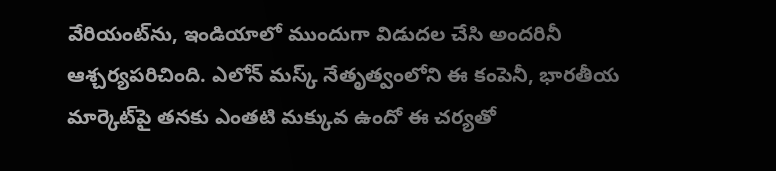వేరియంట్‌ను, ఇండియాలో ముందుగా విడుదల చేసి అందరినీ ఆశ్చర్యపరిచింది. ఎలోన్ మస్క్ నేతృత్వంలోని ఈ కంపెనీ, భారతీయ మార్కెట్‌పై తనకు ఎంతటి మక్కువ ఉందో ఈ చర్యతో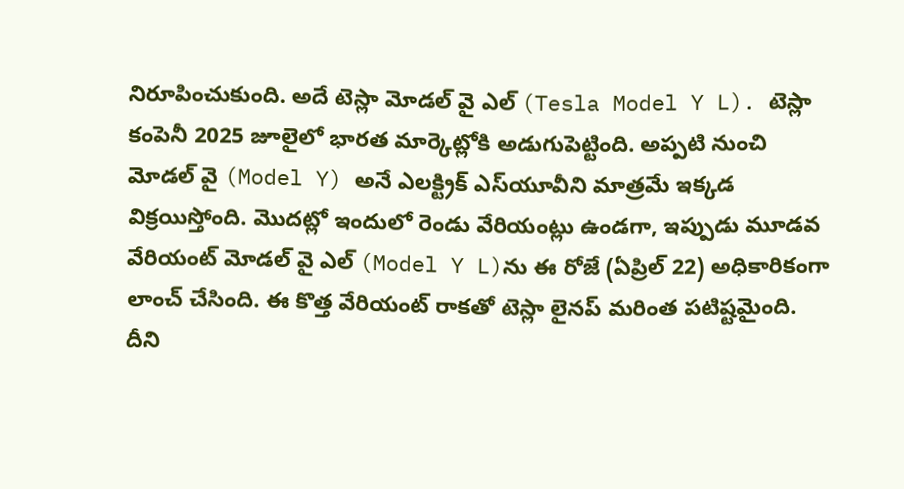నిరూపించుకుంది. అదే టెస్లా మోడల్ వై ఎల్ (Tesla Model Y L). టెస్లా కంపెనీ 2025 జూలైలో భారత మార్కెట్లోకి అడుగుపెట్టింది. అప్పటి నుంచి మోడల్ వై (Model Y) అనే ఎలక్ట్రిక్ ఎస్‌యూవీని మాత్రమే ఇక్కడ విక్రయిస్తోంది. మొదట్లో ఇందులో రెండు వేరియంట్లు ఉండగా, ఇప్పుడు మూడవ వేరియంట్ మోడల్ వై ఎల్ (Model Y L)ను ఈ రోజే (ఏప్రిల్ 22) అధికారికంగా లాంచ్ చేసింది. ఈ కొత్త వేరియంట్ రాకతో టెస్లా లైనప్ మరింత పటిష్టమైంది. దీని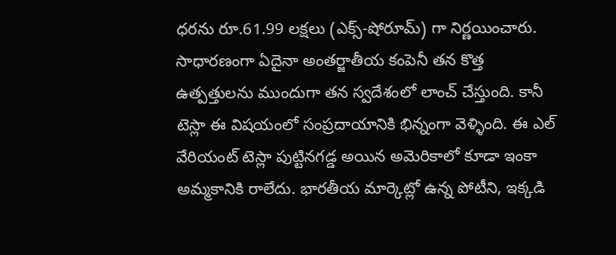ధరను రూ.61.99 లక్షలు (ఎక్స్-షోరూమ్) గా నిర్ణయించారు. సాధారణంగా ఏదైనా అంతర్జాతీయ కంపెనీ తన కొత్త ఉత్పత్తులను ముందుగా తన స్వదేశంలో లాంచ్ చేస్తుంది. కానీ టెస్లా ఈ విషయంలో సంప్రదాయానికి భిన్నంగా వెళ్ళింది. ఈ ఎల్ వేరియంట్ టెస్లా పుట్టినగడ్డ అయిన అమెరికాలో కూడా ఇంకా అమ్మకానికి రాలేదు. భారతీయ మార్కెట్లో ఉన్న పోటీని, ఇక్కడి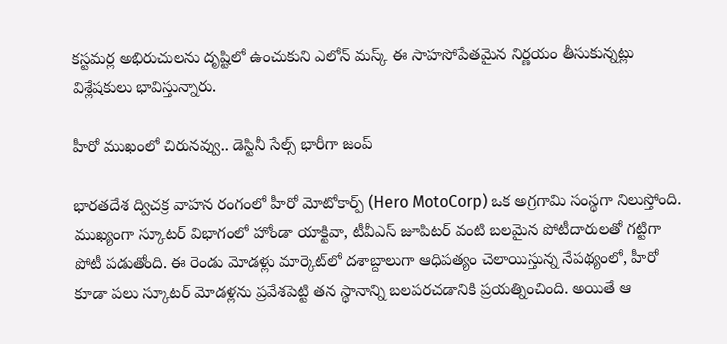కస్టమర్ల అభిరుచులను దృష్టిలో ఉంచుకుని ఎలోన్ మస్క్ ఈ సాహసోపేతమైన నిర్ణయం తీసుకున్నట్లు విశ్లేషకులు భావిస్తున్నారు.

హీరో ముఖంలో చిరునవ్వు.. డెస్టినీ సేల్స్ భారీగా జంప్

భారతదేశ ద్విచక్ర వాహన రంగంలో హీరో మోటోకార్ప్ (Hero MotoCorp) ఒక అగ్రగామి సంస్థగా నిలుస్తోంది. ముఖ్యంగా స్కూటర్ విభాగంలో హోండా యాక్టివా, టీవీఎస్ జూపిటర్ వంటి బలమైన పోటీదారులతో గట్టిగా పోటీ పడుతోంది. ఈ రెండు మోడళ్లు మార్కెట్‌లో దశాబ్దాలుగా ఆధిపత్యం చెలాయిస్తున్న నేపథ్యంలో, హీరో కూడా పలు స్కూటర్ మోడళ్లను ప్రవేశపెట్టి తన స్థానాన్ని బలపరచడానికి ప్రయత్నించింది. అయితే ఆ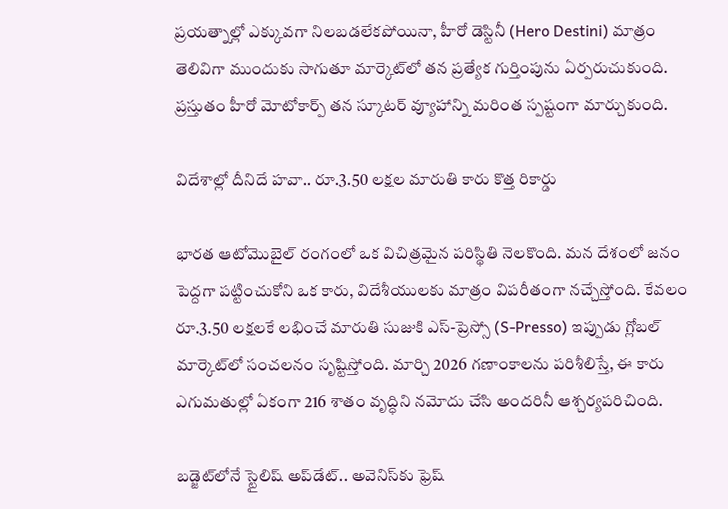ప్రయత్నాల్లో ఎక్కువగా నిలబడలేకపోయినా, హీరో డెస్టినీ (Hero Destini) మాత్రం తెలివిగా ముందుకు సాగుతూ మార్కెట్‌లో తన ప్రత్యేక గుర్తింపును ఏర్పరుచుకుంది. ప్రస్తుతం హీరో మోటోకార్ప్ తన స్కూటర్ వ్యూహాన్ని మరింత స్పష్టంగా మార్చుకుంది.

విదేశాల్లో దీనిదే హవా.. రూ.3.50 లక్షల మారుతి కారు కొత్త రికార్డు

భారత ఆటోమొబైల్ రంగంలో ఒక విచిత్రమైన పరిస్థితి నెలకొంది. మన దేశంలో జనం పెద్దగా పట్టించుకోని ఒక కారు, విదేశీయులకు మాత్రం విపరీతంగా నచ్చేస్తోంది. కేవలం రూ.3.50 లక్షలకే లభించే మారుతి సుజుకి ఎస్-ప్రెస్సో (S-Presso) ఇప్పుడు గ్లోబల్ మార్కెట్‌లో సంచలనం సృష్టిస్తోంది. మార్చి 2026 గణాంకాలను పరిశీలిస్తే, ఈ కారు ఎగుమతుల్లో ఏకంగా 216 శాతం వృద్ధిని నమోదు చేసి అందరినీ ఆశ్చర్యపరిచింది.

బడ్జెట్‌లోనే స్టైలిష్ అప్‌డేట్.. అవెనిస్‌కు ఫ్రెష్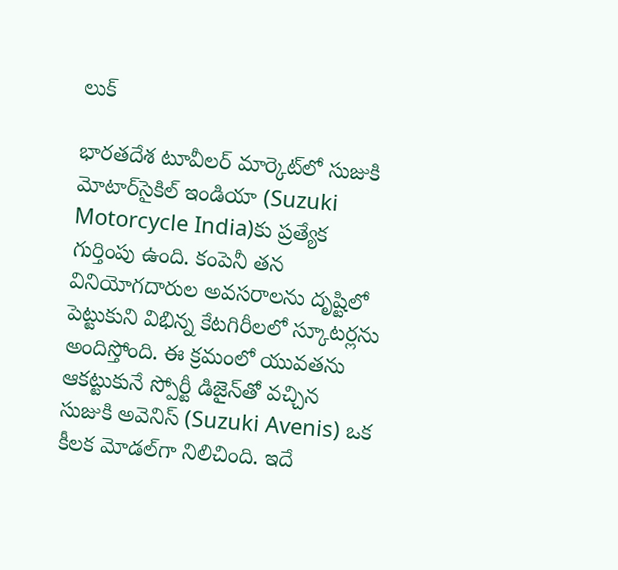లుక్

భారతదేశ టూవీలర్ మార్కెట్‌లో సుజుకి మోటార్‌సైకిల్ ఇండియా (Suzuki Motorcycle India)కు ప్రత్యేక గుర్తింపు ఉంది. కంపెనీ తన వినియోగదారుల అవసరాలను దృష్టిలో పెట్టుకుని విభిన్న కేటగిరీలలో స్కూటర్లను అందిస్తోంది. ఈ క్రమంలో యువతను ఆకట్టుకునే స్పోర్టీ డిజైన్‌తో వచ్చిన సుజుకి అవెనిస్ (Suzuki Avenis) ఒక కీలక మోడల్‌గా నిలిచింది. ఇదే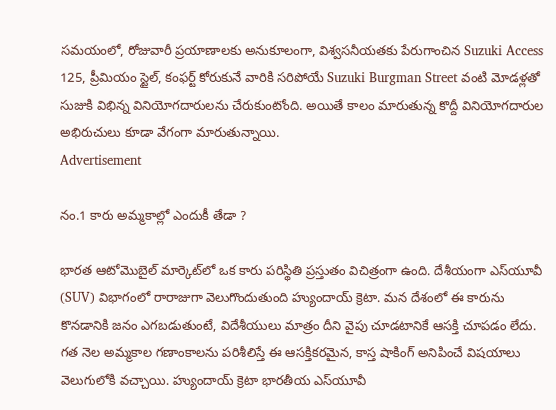సమయంలో, రోజువారీ ప్రయాణాలకు అనుకూలంగా, విశ్వసనీయతకు పేరుగాంచిన Suzuki Access 125, ప్రీమియం స్టైల్, కంఫర్ట్ కోరుకునే వారికి సరిపోయే Suzuki Burgman Street వంటి మోడళ్లతో సుజుకి విభిన్న వినియోగదారులను చేరుకుంటోంది. అయితే కాలం మారుతున్న కొద్దీ వినియోగదారుల అభిరుచులు కూడా వేగంగా మారుతున్నాయి.
Advertisement

నం.1 కారు అమ్మకాల్లో ఎందుకీ తేడా ?

భారత ఆటోమొబైల్ మార్కెట్‌లో ఒక కారు పరిస్థితి ప్రస్తుతం విచిత్రంగా ఉంది. దేశీయంగా ఎస్‌యూవీ (SUV) విభాగంలో రారాజుగా వెలుగొందుతుంది హ్యుందాయ్ క్రెటా. మన దేశంలో ఈ కారును కొనడానికి జనం ఎగబడుతుంటే, విదేశీయులు మాత్రం దీని వైపు చూడటానికే ఆసక్తి చూపడం లేదు. గత నెల అమ్మకాల గణాంకాలను పరిశీలిస్తే ఈ ఆసక్తికరమైన, కాస్త షాకింగ్ అనిపించే విషయాలు వెలుగులోకి వచ్చాయి. హ్యుందాయ్ క్రెటా భారతీయ ఎస్‌యూవీ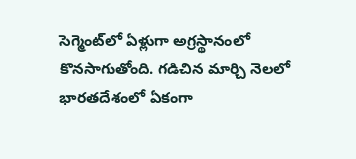సెగ్మెంట్‌లో ఏళ్లుగా అగ్రస్థానంలో కొనసాగుతోంది. గడిచిన మార్చి నెలలో భారతదేశంలో ఏకంగా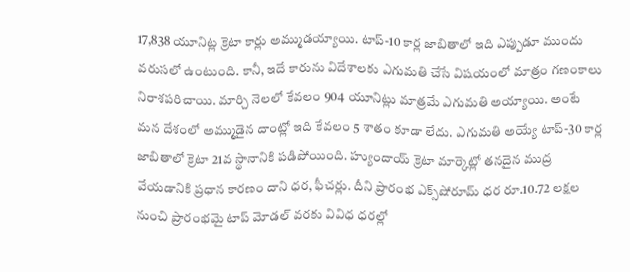17,838 యూనిట్ల క్రెటా కార్లు అమ్ముడయ్యాయి. టాప్-10 కార్ల జాబితాలో ఇది ఎప్పుడూ ముందు వరుసలో ఉంటుంది. కానీ, ఇదే కారును విదేశాలకు ఎగుమతి చేసే విషయంలో మాత్రం గణంకాలు నిరాశపరిచాయి. మార్చి నెలలో కేవలం 904 యూనిట్లు మాత్రమే ఎగుమతి అయ్యాయి. అంటే మన దేశంలో అమ్ముడైన దాంట్లో ఇది కేవలం 5 శాతం కూడా లేదు. ఎగుమతి అయ్యే టాప్-30 కార్ల జాబితాలో క్రెటా 21వ స్థానానికి పడిపోయింది. హ్యుందాయ్ క్రెటా మార్కెట్లో తనదైన ముద్ర వేయడానికి ప్రధాన కారణం దాని ధర, ఫీచర్లు. దీని ప్రారంభ ఎక్స్‌షోరూమ్ ధర రూ.10.72 లక్షల నుంచి ప్రారంభమై టాప్ మోడల్ వరకు వివిధ ధరల్లో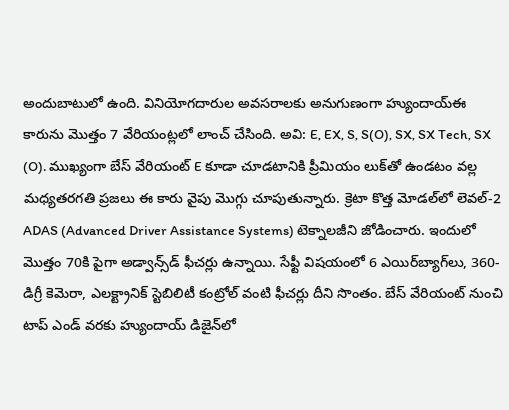అందుబాటులో ఉంది. వినియోగదారుల అవసరాలకు అనుగుణంగా హ్యుందాయ్ఈ కారును మొత్తం 7 వేరియంట్లలో లాంచ్ చేసింది. అవి: E, EX, S, S(O), SX, SX Tech, SX (O). ముఖ్యంగా బేస్ వేరియంట్ E కూడా చూడటానికి ప్రీమియం లుక్‌తో ఉండటం వల్ల మధ్యతరగతి ప్రజలు ఈ కారు వైపు మొగ్గు చూపుతున్నారు. క్రెటా కొత్త మోడల్‌లో లెవల్-2 ADAS (Advanced Driver Assistance Systems) టెక్నాలజీని జోడించారు. ఇందులో మొత్తం 70కి పైగా అడ్వాన్స్‌డ్ ఫీచర్లు ఉన్నాయి. సేఫ్టీ విషయంలో 6 ఎయిర్‌బ్యాగ్‌లు, 360-డిగ్రీ కెమెరా, ఎలక్ట్రానిక్ స్టెబిలిటీ కంట్రోల్ వంటి ఫీచర్లు దీని సొంతం. బేస్ వేరియంట్ నుంచి టాప్ ఎండ్ వరకు హ్యుందాయ్ డిజైన్‌లో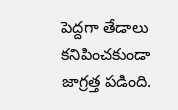పెద్దగా తేడాలు కనిపించకుండా జాగ్రత్త పడింది.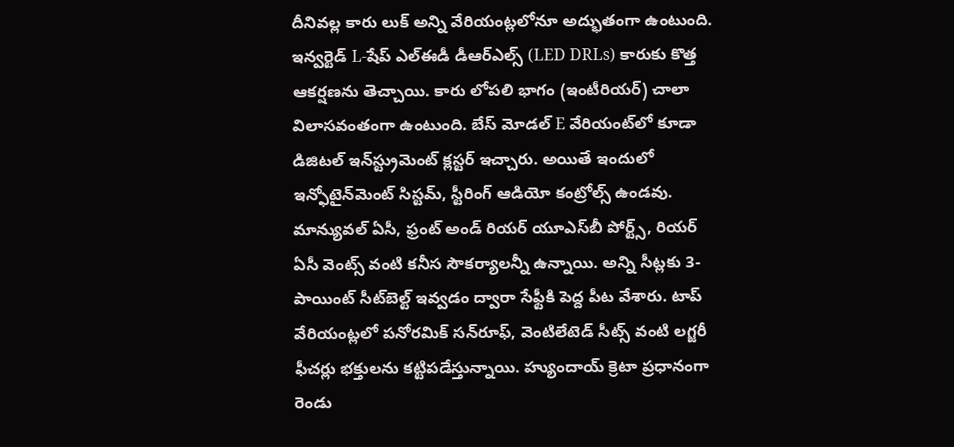దీనివల్ల కారు లుక్ అన్ని వేరియంట్లలోనూ అద్భుతంగా ఉంటుంది. ఇన్వర్టెడ్ L-షేప్ ఎల్ఈడీ డీఆర్ఎల్స్ (LED DRLs) కారుకు కొత్త ఆకర్షణను తెచ్చాయి. కారు లోపలి భాగం (ఇంటీరియర్) చాలా విలాసవంతంగా ఉంటుంది. బేస్ మోడల్ E వేరియంట్‌లో కూడా డిజిటల్ ఇన్‌స్ట్రుమెంట్ క్లస్టర్ ఇచ్చారు. అయితే ఇందులో ఇన్ఫోటైన్‌మెంట్ సిస్టమ్, స్టీరింగ్ ఆడియో కంట్రోల్స్ ఉండవు. మాన్యువల్ ఏసీ, ఫ్రంట్ అండ్ రియర్ యూఎస్‌బీ పోర్ట్స్, రియర్ ఏసీ వెంట్స్ వంటి కనీస సౌకర్యాలన్నీ ఉన్నాయి. అన్ని సీట్లకు 3-పాయింట్ సీట్‌బెల్ట్ ఇవ్వడం ద్వారా సేఫ్టీకి పెద్ద పీట వేశారు. టాప్ వేరియంట్లలో పనోరమిక్ సన్‌రూఫ్, వెంటిలేటెడ్ సీట్స్ వంటి లగ్జరీ ఫీచర్లు భక్తులను కట్టిపడేస్తున్నాయి. హ్యుందాయ్ క్రెటా ప్రధానంగా రెండు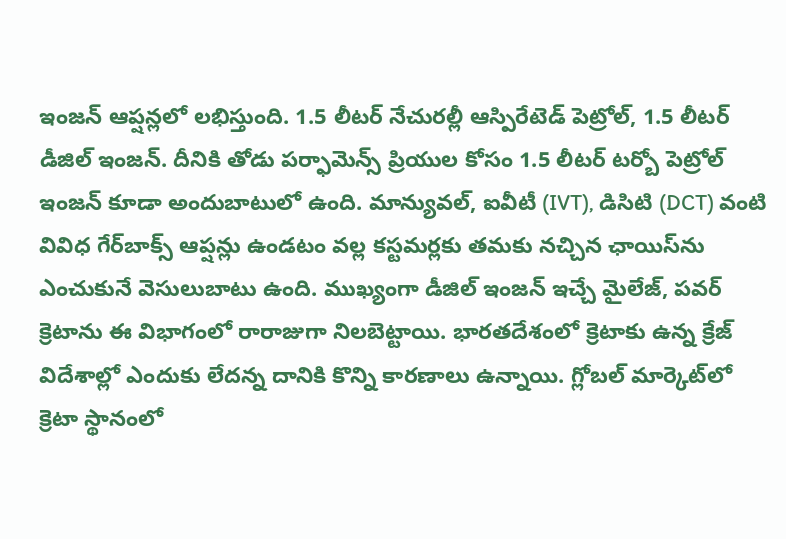ఇంజన్ ఆప్షన్లలో లభిస్తుంది. 1.5 లీటర్ నేచురల్లీ ఆస్పిరేటెడ్ పెట్రోల్, 1.5 లీటర్ డీజిల్ ఇంజన్. దీనికి తోడు పర్ఫామెన్స్ ప్రియుల కోసం 1.5 లీటర్ టర్బో పెట్రోల్ ఇంజన్ కూడా అందుబాటులో ఉంది. మాన్యువల్, ఐవీటీ (IVT), డిసిటి (DCT) వంటి వివిధ గేర్‌బాక్స్ ఆప్షన్లు ఉండటం వల్ల కస్టమర్లకు తమకు నచ్చిన ఛాయిస్‌ను ఎంచుకునే వెసులుబాటు ఉంది. ముఖ్యంగా డీజిల్ ఇంజన్ ఇచ్చే మైలేజ్, పవర్ క్రెటాను ఈ విభాగంలో రారాజుగా నిలబెట్టాయి. భారతదేశంలో క్రెటాకు ఉన్న క్రేజ్ విదేశాల్లో ఎందుకు లేదన్న దానికి కొన్ని కారణాలు ఉన్నాయి. గ్లోబల్ మార్కెట్‌లో క్రెటా స్థానంలో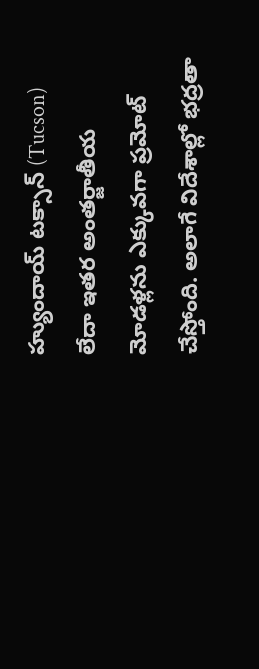హ్యుందాయ్ టక్సాన్ (Tucson) లేదా ఇతర అంతర్జాతీయ మోడళ్లను ఎక్కువగా ప్రమోట్ చేస్తోంది. అలాగే విదేశాల్లో భద్రతా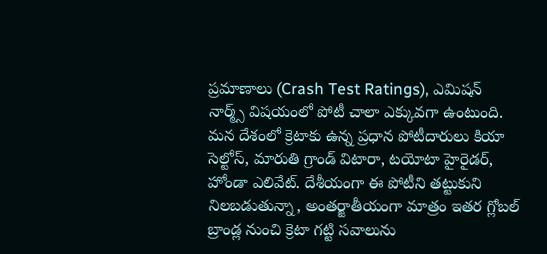ప్రమాణాలు (Crash Test Ratings), ఎమిషన్ నార్మ్స్ విషయంలో పోటీ చాలా ఎక్కువగా ఉంటుంది. మన దేశంలో క్రెటాకు ఉన్న ప్రధాన పోటీదారులు కియా సెల్టోస్, మారుతి గ్రాండ్ విటారా, టయోటా హైరైడర్, హోండా ఎలివేట్. దేశీయంగా ఈ పోటీని తట్టుకుని నిలబడుతున్నా, అంతర్జాతీయంగా మాత్రం ఇతర గ్లోబల్ బ్రాండ్ల నుంచి క్రెటా గట్టి సవాలును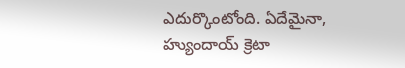ఎదుర్కొంటోంది. ఏదేమైనా, హ్యుందాయ్ క్రెటా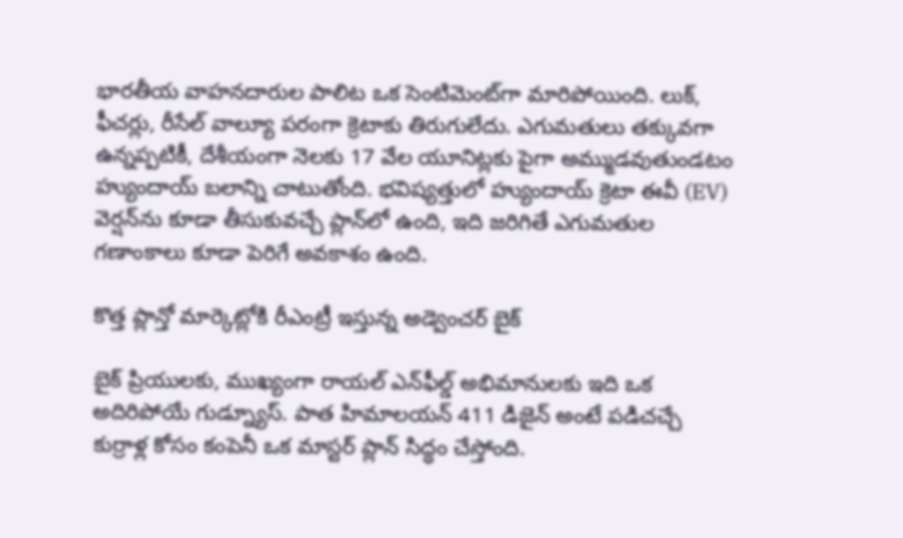భారతీయ వాహనదారుల పాలిట ఒక సెంటిమెంట్‌గా మారిపోయింది. లుక్, ఫీచర్లు, రీసేల్ వాల్యూ పరంగా క్రెటాకు తిరుగులేదు. ఎగుమతులు తక్కువగా ఉన్నప్పటికీ, దేశీయంగా నెలకు 17 వేల యూనిట్లకు పైగా అమ్ముడవుతుండటం హ్యుందాయ్ బలాన్ని చాటుతోంది. భవిష్యత్తులో హ్యుందాయ్ క్రెటా ఈవీ (EV) వెర్షన్‌ను కూడా తీసుకువచ్చే ప్లాన్‌లో ఉంది, ఇది జరిగితే ఎగుమతుల గణాంకాలు కూడా పెరిగే అవకాశం ఉంది.

కొత్త ప్లాన్తో మార్కెట్లోకి రీఎంట్రీ ఇస్తున్న అడ్వెంచర్ బైక్

బైక్ ప్రియులకు, ముఖ్యంగా రాయల్ ఎన్‌ఫీల్డ్ అభిమానులకు ఇది ఒక అదిరిపోయే గుడ్న్యూస్. పాత హిమాలయన్ 411 డిజైన్ అంటే పడిచచ్చే కుర్రాళ్ల కోసం కంపెనీ ఒక మాస్టర్ ప్లాన్ సిద్ధం చేస్తోంది.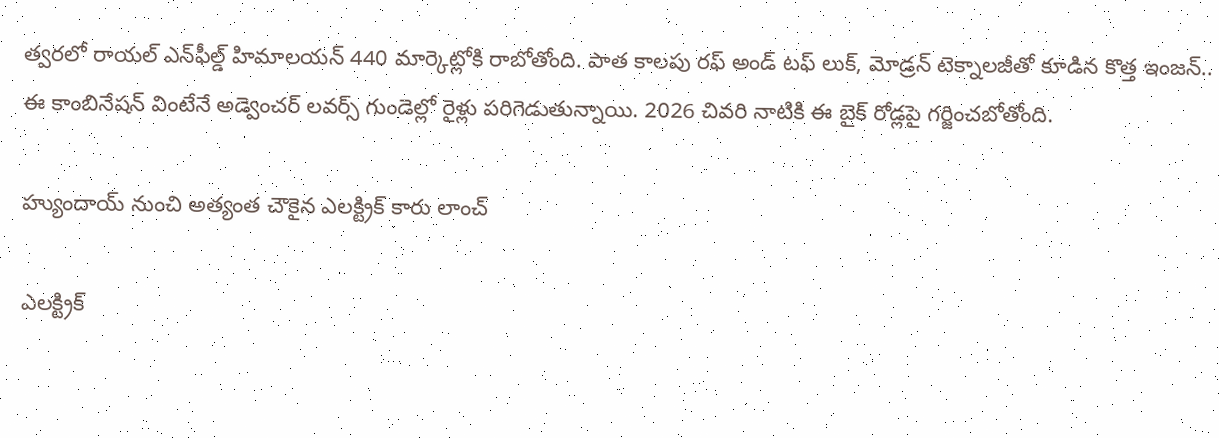త్వరలో రాయల్ ఎన్‌ఫీల్డ్ హిమాలయన్ 440 మార్కెట్లోకి రాబోతోంది. పాత కాలపు రఫ్ అండ్ టఫ్ లుక్, మోడ్రన్ టెక్నాలజీతో కూడిన కొత్త ఇంజన్.. ఈ కాంబినేషన్ వింటేనే అడ్వెంచర్ లవర్స్ గుండెల్లో రైళ్లు పరిగెడుతున్నాయి. 2026 చివరి నాటికి ఈ బైక్ రోడ్లపై గర్జించబోతోంది.

హ్యుందాయ్ నుంచి అత్యంత చౌకైన ఎలక్ట్రిక్ కారు లాంచ్

ఎలక్ట్రిక్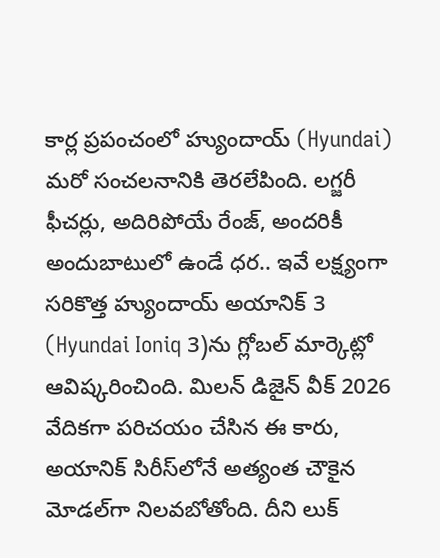కార్ల ప్రపంచంలో హ్యుందాయ్ (Hyundai) మరో సంచలనానికి తెరలేపింది. లగ్జరీ ఫీచర్లు, అదిరిపోయే రేంజ్, అందరికీ అందుబాటులో ఉండే ధర.. ఇవే లక్ష్యంగా సరికొత్త హ్యుందాయ్ అయానిక్ 3 (Hyundai Ioniq 3)ను గ్లోబల్ మార్కెట్లో ఆవిష్కరించింది. మిలన్ డిజైన్ వీక్ 2026 వేదికగా పరిచయం చేసిన ఈ కారు, అయానిక్ సిరీస్‌లోనే అత్యంత చౌకైన మోడల్‌గా నిలవబోతోంది. దీని లుక్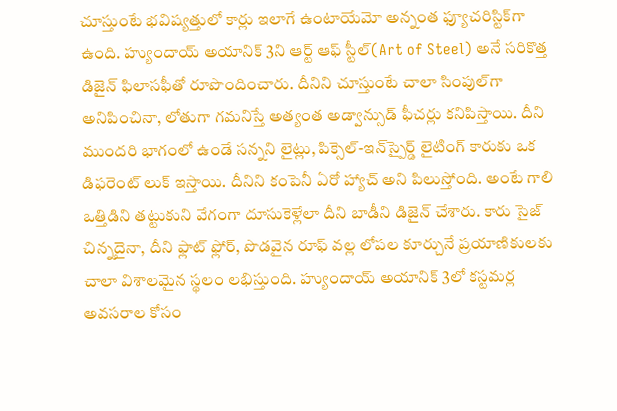చూస్తుంటే భవిష్యత్తులో కార్లు ఇలాగే ఉంటాయేమో అన్నంత ఫ్యూచరిస్టిక్‌గా ఉంది. హ్యుందాయ్ అయానిక్ 3ని ఆర్ట్ ఆఫ్ స్టీల్(Art of Steel) అనే సరికొత్త డిజైన్ ఫిలాసఫీతో రూపొందించారు. దీనిని చూస్తుంటే చాలా సింపుల్‌గా అనిపించినా, లోతుగా గమనిస్తే అత్యంత అడ్వాన్సుడ్ ఫీచర్లు కనిపిస్తాయి. దీని ముందరి భాగంలో ఉండే సన్నని లైట్లు, పిక్సెల్-ఇన్‌స్పైర్డ్ లైటింగ్ కారుకు ఒక డిఫరెంట్ లుక్ ఇస్తాయి. దీనిని కంపెనీ ఏరో హ్యాచ్ అని పిలుస్తోంది. అంటే గాలి ఒత్తిడిని తట్టుకుని వేగంగా దూసుకెళ్లేలా దీని బాడీని డిజైన్ చేశారు. కారు సైజ్ చిన్నదైనా, దీని ఫ్లాట్ ఫ్లోర్, పొడవైన రూఫ్ వల్ల లోపల కూర్చునే ప్రయాణికులకు చాలా విశాలమైన స్థలం లభిస్తుంది. హ్యుందాయ్ అయానిక్ 3లో కస్టమర్ల అవసరాల కోసం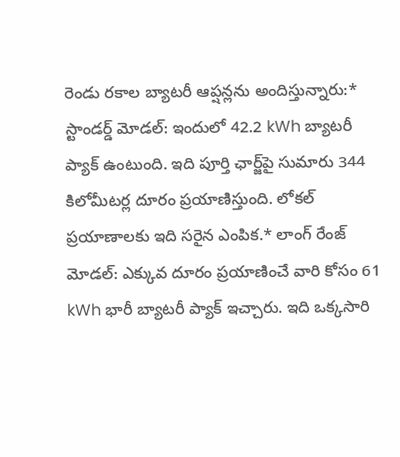రెండు రకాల బ్యాటరీ ఆప్షన్లను అందిస్తున్నారు:* స్టాండర్డ్ మోడల్: ఇందులో 42.2 kWh బ్యాటరీ ప్యాక్ ఉంటుంది. ఇది పూర్తి ఛార్జ్‌పై సుమారు 344 కిలోమీటర్ల దూరం ప్రయాణిస్తుంది. లోకల్ ప్రయాణాలకు ఇది సరైన ఎంపిక.* లాంగ్ రేంజ్ మోడల్: ఎక్కువ దూరం ప్రయాణించే వారి కోసం 61 kWh భారీ బ్యాటరీ ప్యాక్ ఇచ్చారు. ఇది ఒక్కసారి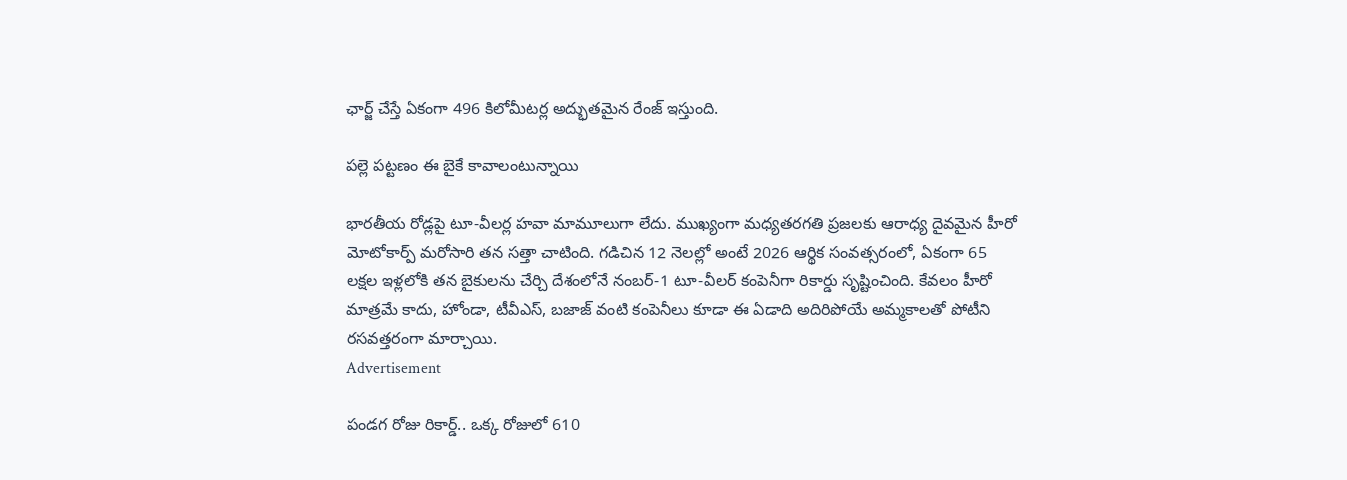ఛార్జ్ చేస్తే ఏకంగా 496 కిలోమీటర్ల అద్భుతమైన రేంజ్ ఇస్తుంది.

పల్లె పట్టణం ఈ బైకే కావాలంటున్నాయి

భారతీయ రోడ్లపై టూ-వీలర్ల హవా మామూలుగా లేదు. ముఖ్యంగా మధ్యతరగతి ప్రజలకు ఆరాధ్య దైవమైన హీరో మోటోకార్ప్ మరోసారి తన సత్తా చాటింది. గడిచిన 12 నెలల్లో అంటే 2026 ఆర్థిక సంవత్సరంలో, ఏకంగా 65 లక్షల ఇళ్లలోకి తన బైకులను చేర్చి దేశంలోనే నంబర్-1 టూ-వీలర్ కంపెనీగా రికార్డు సృష్టించింది. కేవలం హీరో మాత్రమే కాదు, హోండా, టీవీఎస్, బజాజ్ వంటి కంపెనీలు కూడా ఈ ఏడాది అదిరిపోయే అమ్మకాలతో పోటీని రసవత్తరంగా మార్చాయి.
Advertisement

పండగ రోజు రికార్డ్.. ఒక్క రోజులో 610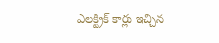ఎలక్ట్రిక్ కార్లు ఇచ్చిన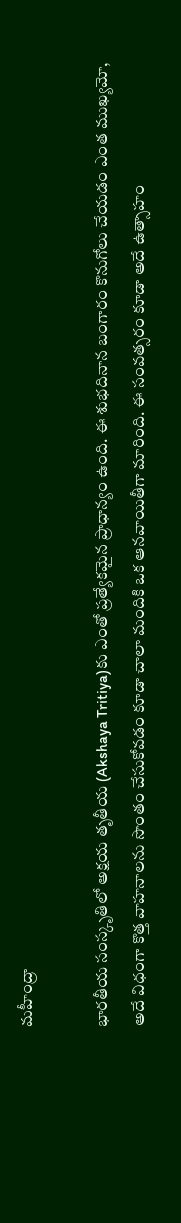మహీంద్రా

భారతీయ సంస్కృతిలో అక్షయ తృతీయ (Akshaya Tritiya)కు ఎంతో ప్రత్యేకమైన ప్రాధాన్యం ఉంది. ఈ శుభదినాన బంగారం కొనుగోలు చేయడం ఎంత ముఖ్యమో, అదే విధంగా కొత్త వాహనాలను సొంతం చేసుకోవడం కూడా చాలా మందికి ఒక ఆనవాయితీగా మారింది. ఈ సంవత్సరం కూడా అదే ఉత్సాహం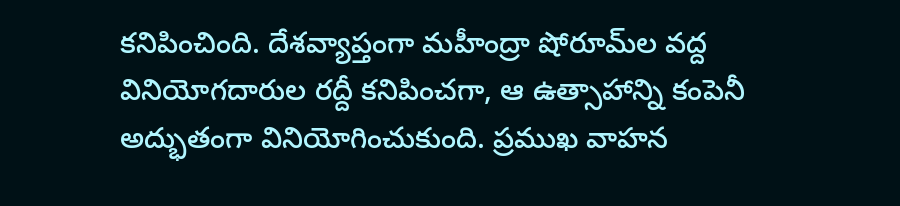కనిపించింది. దేశవ్యాప్తంగా మహీంద్రా షోరూమ్‌ల వద్ద వినియోగదారుల రద్దీ కనిపించగా, ఆ ఉత్సాహాన్ని కంపెనీ అద్భుతంగా వినియోగించుకుంది. ప్రముఖ వాహన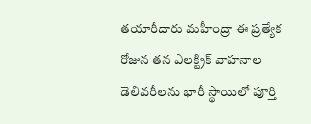తయారీదారు మహీంద్రా ఈ ప్రత్యేక రోజున తన ఎలక్ట్రిక్ వాహనాల డెలివరీలను భారీ స్థాయిలో పూర్తి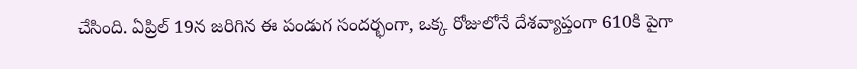చేసింది. ఏప్రిల్ 19న జరిగిన ఈ పండుగ సందర్భంగా, ఒక్క రోజులోనే దేశవ్యాప్తంగా 610కి పైగా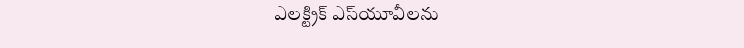ఎలక్ట్రిక్ ఎస్‌యూవీలను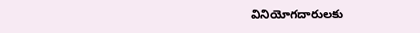వినియోగదారులకు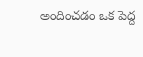అందించడం ఒక పెద్ద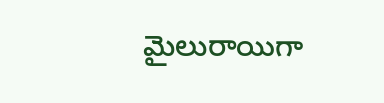మైలురాయిగా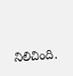నిలిచింది.